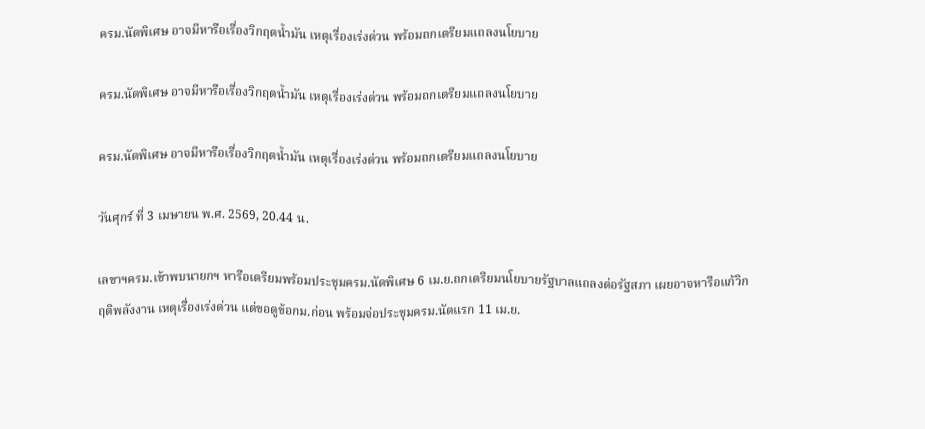ครม.นัดพิเศษ อาจมีหารือเรื่องวิกฤตน้ำมัน เหตุเรื่องเร่งด่วน พร้อมถกเตรียมแถลงนโยบาย

ครม.นัดพิเศษ อาจมีหารือเรื่องวิกฤตน้ำมัน เหตุเรื่องเร่งด่วน พร้อมถกเตรียมแถลงนโยบาย

ครม.นัดพิเศษ อาจมีหารือเรื่องวิกฤตน้ำมัน เหตุเรื่องเร่งด่วน พร้อมถกเตรียมแถลงนโยบาย

วันศุกร์ ที่ 3 เมษายน พ.ศ. 2569, 20.44 น.

เลขาฯครม.เข้าพบนายกฯ หารือเตรียมพร้อมประชุมครม.นัดพิเศษ 6 เม.ย.ถกเตรียมนโยบายรัฐบาลแถลงต่อรัฐสภา เผยอาจหารือแก้วิกฤติพลังงาน เหตุเรื่องเร่งด่วน แต่ขอดูข้อกม.ก่อน พร้อมจ่อประชุมครม.นัดแรก 11 เม.ย.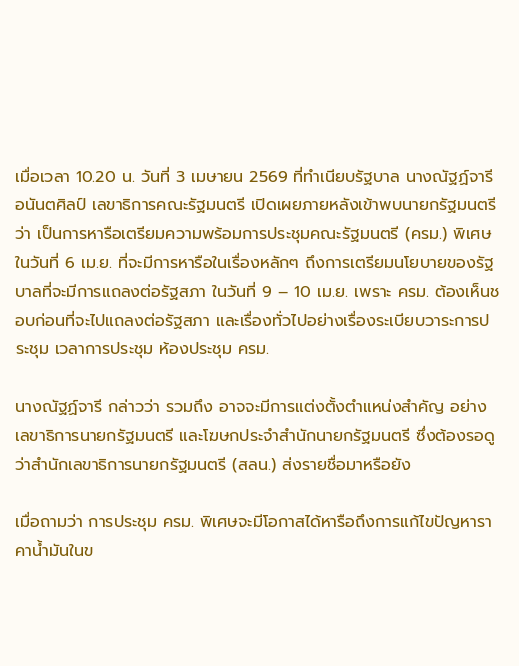เมื่อเวลา 10.20 น. วันที่ 3 เมษายน 2569 ที่ทำเนียบรัฐบาล นางณัฐฏ์จารี อนันตศิลป์ เลขาธิการคณะรัฐมนตรี เปิดเผยภายหลังเข้าพบนายกรัฐมนตรีว่า เป็นการหารือเตรียมความพร้อมการประชุมคณะรัฐมนตรี (ครม.) พิเศษ ในวันที่ 6 เม.ย. ที่จะมีการหารือในเรื่องหลักๆ ถึงการเตรียมนโยบายของรัฐบาลที่จะมีการแถลงต่อรัฐสภา ในวันที่ 9 – 10 เม.ย. เพราะ ครม. ต้องเห็นชอบก่อนที่จะไปแถลงต่อรัฐสภา และเรื่องทั่วไปอย่างเรื่องระเบียบวาระการประชุม เวลาการประชุม ห้องประชุม ครม.

นางณัฐฏ์จารี กล่าวว่า รวมถึง อาจจะมีการแต่งตั้งตำแหน่งสำคัญ อย่างเลขาธิการนายกรัฐมนตรี และโฆษกประจำสำนักนายกรัฐมนตรี ซึ่งต้องรอดูว่าสำนักเลขาธิการนายกรัฐมนตรี (สลน.) ส่งรายชื่อมาหรือยัง

เมื่อถามว่า การประชุม ครม. พิเศษจะมีโอกาสได้หารือถึงการแก้ไขปัญหาราคาน้ำมันในข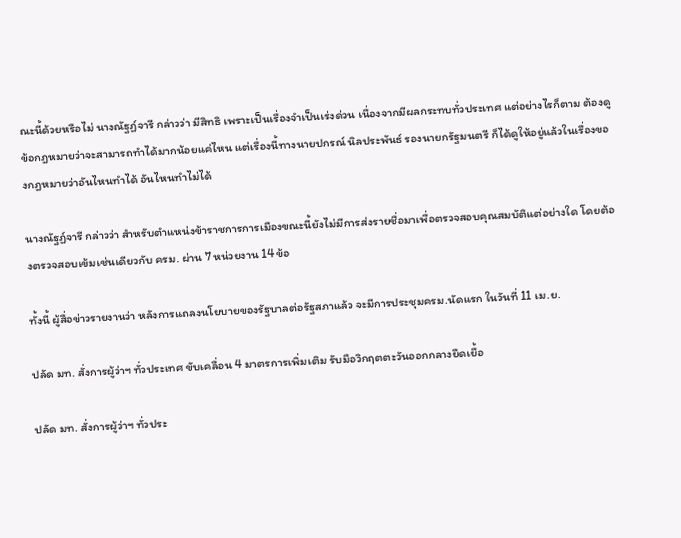ณะนี้ด้วยหรือไม่ นางณัฐฏ์จารี กล่าวว่า มีสิทธิ เพราะเป็นเรื่องจำเป็นเร่งด่วน เนื่องจากมีผลกระทบทั่วประเทศ แต่อย่างไรก็ตาม ต้องดูข้อกฎหมายว่าจะสามารถทำได้มากน้อยแค่ไหน แต่เรื่องนี้ทางนายปกรณ์ นิลประพันธ์ รองนายกรัฐมนตรี ก็ได้ดูให้อยู่แล้วในเรื่องของกฎหมายว่าอันไหนทำได้ อันไหนทำไม่ได้

นางณัฐฏ์จารี กล่าวว่า สำหรับตำแหน่งข้าราชการการเมืองขณะนี้ยังไม่มีการส่งรายชื่อมาเพื่อตรวจสอบคุณสมบัติแต่อย่างใด โดยต้องตรวจสอบเข้มเช่นเดียวกับ ครม. ผ่าน 7 หน่วยงาน 14 ข้อ

ทั้งนี้ ผู้สื่อข่าวรายงานว่า หลังการแถลงนโยบายของรัฐบาลต่อรัฐสภาแล้ว จะมีการประชุมครม.นัดแรก ในวันที่ 11 เม.ย.

ปลัด มท. สั่งการผู้ว่าฯ ทั่วประเทศ ขับเคลื่อน 4 มาตรการเพิ่มเติม รับมือวิกฤตตะวันออกกลางยืดเยื้อ

ปลัด มท. สั่งการผู้ว่าฯ ทั่วประ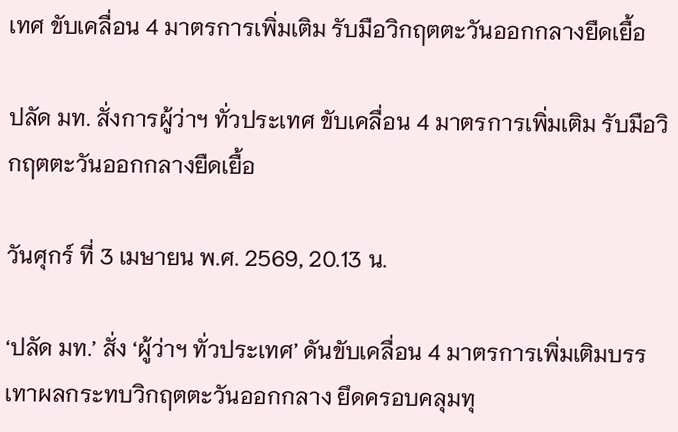เทศ ขับเคลื่อน 4 มาตรการเพิ่มเติม รับมือวิกฤตตะวันออกกลางยืดเยื้อ

ปลัด มท. สั่งการผู้ว่าฯ ทั่วประเทศ ขับเคลื่อน 4 มาตรการเพิ่มเติม รับมือวิกฤตตะวันออกกลางยืดเยื้อ

วันศุกร์ ที่ 3 เมษายน พ.ศ. 2569, 20.13 น.

‘ปลัด มท.’ สั่ง ‘ผู้ว่าฯ ทั่วประเทศ’ ดันขับเคลื่อน 4 มาตรการเพิ่มเติมบรรเทาผลกระทบวิกฤตตะวันออกกลาง ยึดครอบคลุมทุ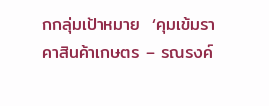กกลุ่มเป้าหมาย  ‘คุมเข้มราคาสินค้าเกษตร – รณรงค์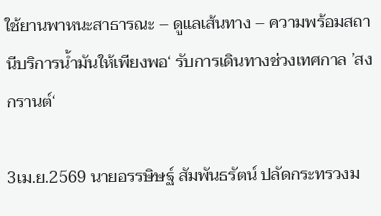ใช้ยานพาหนะสาธารณะ – ดูแลเส้นทาง – ความพร้อมสถานีบริการน้ำมันให้เพียงพอ‘ รับการเดินทางช่วงเทศกาล ’สงกรานต์‘

3เม.ย.2569 นายอรรษิษฐ์ สัมพันธรัตน์ ปลัดกระทรวงม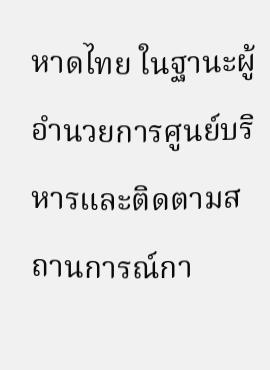หาดไทย ในฐานะผู้อำนวยการศูนย์บริหารและติดตามสถานการณ์กา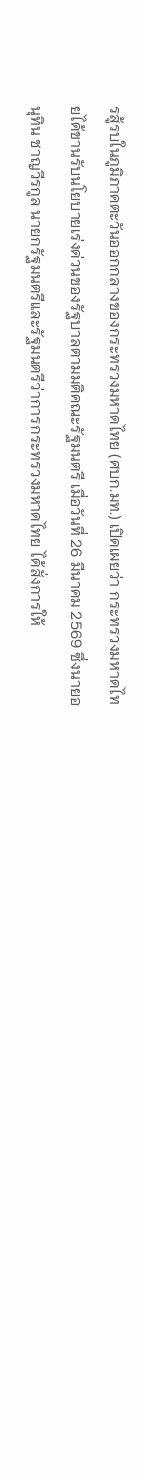รสู้รบในภูมิภาคตะวันออกกลางของกระทรวงมหาดไทย (ศบก.มท.) เปิดเผยว่า กระทรวงมหาดไทยได้ขานรับนโยบายเร่งด่วนของรัฐบาลตามมติคณะรัฐมนตรี เมื่อวันที่ 26 มีนาคม 2569 ซึ่งนายอนุทิน ชาญวีรกูล นายกรัฐมนตรีและรัฐมนตรีว่าการกระทรวงมหาดไทย ได้สั่งการให้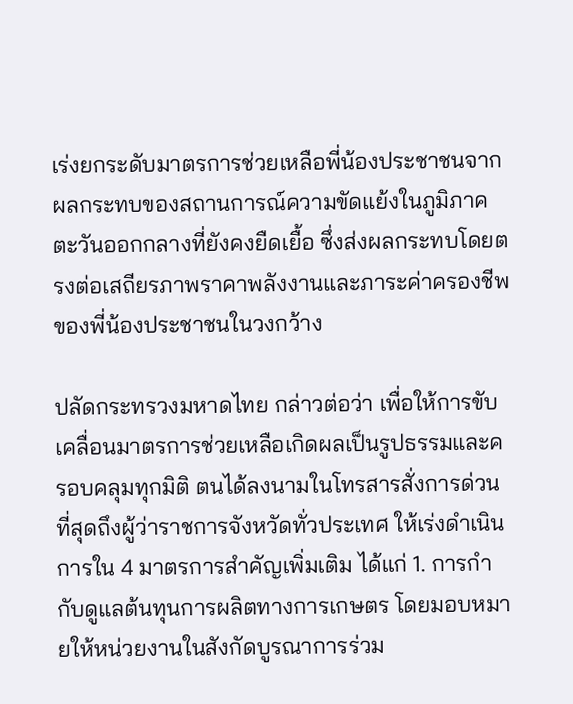เร่งยกระดับมาตรการช่วยเหลือพี่น้องประชาชนจากผลกระทบของสถานการณ์ความขัดแย้งในภูมิภาคตะวันออกกลางที่ยังคงยืดเยื้อ ซึ่งส่งผลกระทบโดยตรงต่อเสถียรภาพราคาพลังงานและภาระค่าครองชีพของพี่น้องประชาชนในวงกว้าง

ปลัดกระทรวงมหาดไทย กล่าวต่อว่า เพื่อให้การขับเคลื่อนมาตรการช่วยเหลือเกิดผลเป็นรูปธรรมและครอบคลุมทุกมิติ ตนได้ลงนามในโทรสารสั่งการด่วนที่สุดถึงผู้ว่าราชการจังหวัดทั่วประเทศ ให้เร่งดำเนินการใน 4 มาตรการสำคัญเพิ่มเติม ได้แก่ 1. การกำกับดูแลต้นทุนการผลิตทางการเกษตร โดยมอบหมายให้หน่วยงานในสังกัดบูรณาการร่วม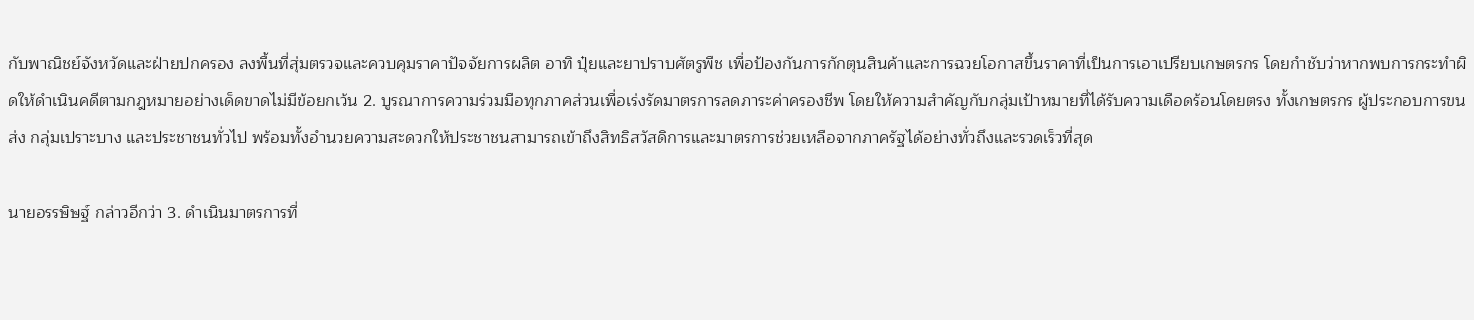กับพาณิชย์จังหวัดและฝ่ายปกครอง ลงพื้นที่สุ่มตรวจและควบคุมราคาปัจจัยการผลิต อาทิ ปุ๋ยและยาปราบศัตรูพืช เพื่อป้องกันการกักตุนสินค้าและการฉวยโอกาสขึ้นราคาที่เป็นการเอาเปรียบเกษตรกร โดยกำชับว่าหากพบการกระทำผิดให้ดำเนินคดีตามกฎหมายอย่างเด็ดขาดไม่มีข้อยกเว้น 2. บูรณาการความร่วมมือทุกภาคส่วนเพื่อเร่งรัดมาตรการลดภาระค่าครองชีพ โดยให้ความสำคัญกับกลุ่มเป้าหมายที่ได้รับความเดือดร้อนโดยตรง ทั้งเกษตรกร ผู้ประกอบการขนส่ง กลุ่มเปราะบาง และประชาชนทั่วไป พร้อมทั้งอำนวยความสะดวกให้ประชาชนสามารถเข้าถึงสิทธิสวัสดิการและมาตรการช่วยเหลือจากภาครัฐได้อย่างทั่วถึงและรวดเร็วที่สุด

นายอรรษิษฐ์ กล่าวอีกว่า 3. ดำเนินมาตรการที่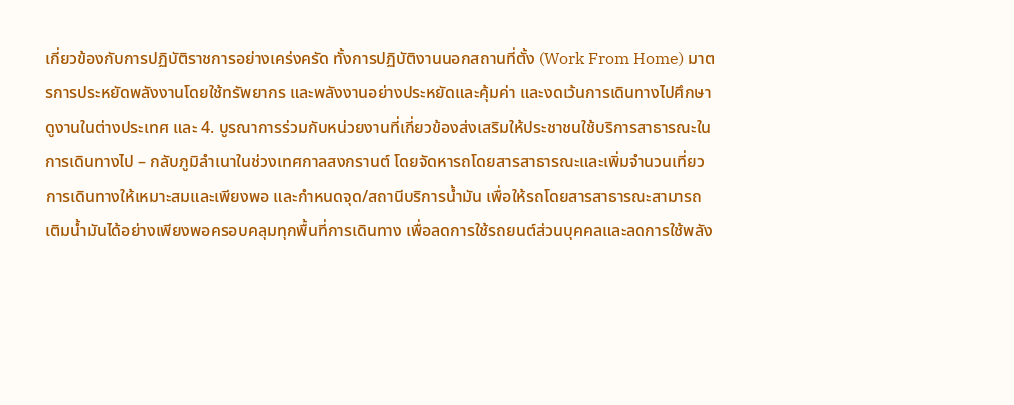เกี่ยวข้องกับการปฏิบัติราชการอย่างเคร่งครัด ทั้งการปฏิบัติงานนอกสถานที่ตั้ง (Work From Home) มาตรการประหยัดพลังงานโดยใช้ทรัพยากร และพลังงานอย่างประหยัดและคุ้มค่า และงดเว้นการเดินทางไปศึกษาดูงานในต่างประเทศ และ 4. บูรณาการร่วมกับหน่วยงานที่เกี่ยวข้องส่งเสริมให้ประชาชนใช้บริการสาธารณะในการเดินทางไป – กลับภูมิลำเนาในช่วงเทศกาลสงกรานต์ โดยจัดหารถโดยสารสาธารณะและเพิ่มจำนวนเที่ยวการเดินทางให้เหมาะสมและเพียงพอ และกำหนดจุด/สถานีบริการน้ำมัน เพื่อให้รถโดยสารสาธารณะสามารถเติมน้ำมันได้อย่างเพียงพอครอบคลุมทุกพื้นที่การเดินทาง เพื่อลดการใช้รถยนต์ส่วนบุคคลและลดการใช้พลัง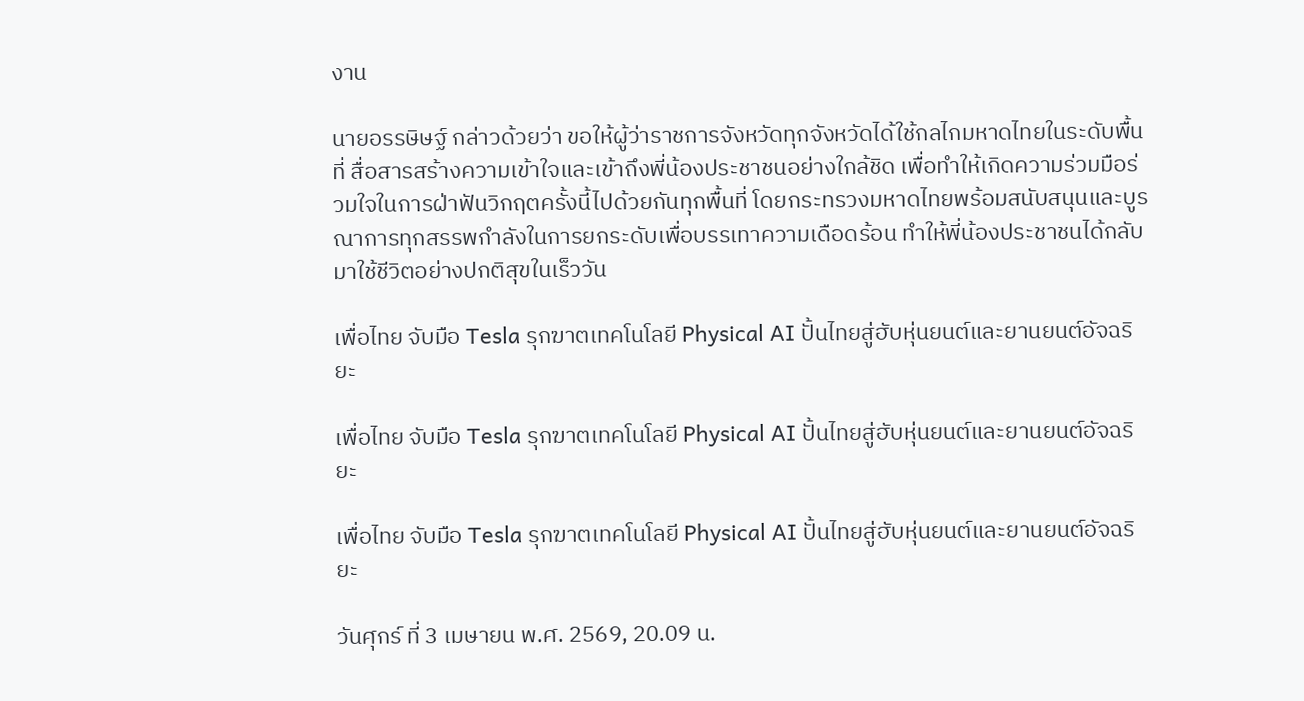งาน

นายอรรษิษฐ์ กล่าวด้วยว่า ขอให้ผู้ว่าราชการจังหวัดทุกจังหวัดได้ใช้กลไกมหาดไทยในระดับพื้นที่ สื่อสารสร้างความเข้าใจและเข้าถึงพี่น้องประชาชนอย่างใกล้ชิด เพื่อทำให้เกิดความร่วมมือร่วมใจในการฝ่าฟันวิกฤตครั้งนี้ไปด้วยกันทุกพื้นที่ โดยกระทรวงมหาดไทยพร้อมสนับสนุนและบูรณาการทุกสรรพกำลังในการยกระดับเพื่อบรรเทาความเดือดร้อน ทำให้พี่น้องประชาชนได้กลับมาใช้ชีวิตอย่างปกติสุขในเร็ววัน

เพื่อไทย จับมือ Tesla รุกฆาตเทคโนโลยี Physical AI ปั้นไทยสู่ฮับหุ่นยนต์และยานยนต์อัจฉริยะ

เพื่อไทย จับมือ Tesla รุกฆาตเทคโนโลยี Physical AI ปั้นไทยสู่ฮับหุ่นยนต์และยานยนต์อัจฉริยะ

เพื่อไทย จับมือ Tesla รุกฆาตเทคโนโลยี Physical AI ปั้นไทยสู่ฮับหุ่นยนต์และยานยนต์อัจฉริยะ

วันศุกร์ ที่ 3 เมษายน พ.ศ. 2569, 20.09 น.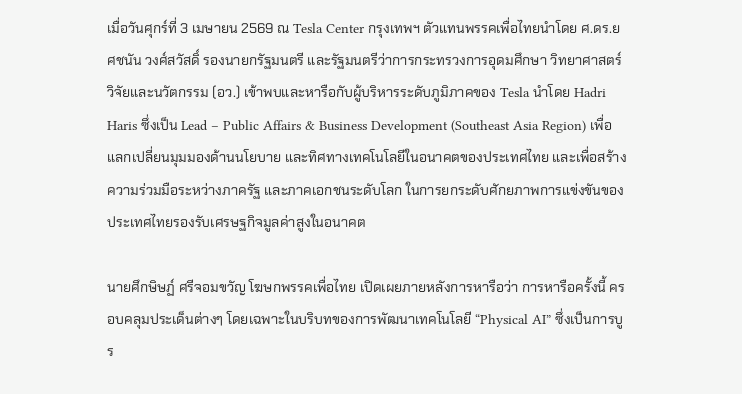เมื่อวันศุกร์ที่ 3 เมษายน 2569 ณ Tesla Center กรุงเทพฯ ตัวแทนพรรคเพื่อไทยนำโดย ศ.ดร.ยศชนัน วงศ์สวัสดิ์ รองนายกรัฐมนตรี และรัฐมนตรีว่าการกระทรวงการอุดมศึกษา วิทยาศาสตร์ วิจัยและนวัตกรรม (อว.) เข้าพบและหารือกับผู้บริหารระดับภูมิภาคของ Tesla นำโดย Hadri Haris ซึ่งเป็น Lead – Public Affairs & Business Development (Southeast Asia Region) เพื่อแลกเปลี่ยนมุมมองด้านนโยบาย และทิศทางเทคโนโลยีในอนาคตของประเทศไทย และเพื่อสร้างความร่วมมือระหว่างภาครัฐ และภาคเอกชนระดับโลก ในการยกระดับศักยภาพการแข่งขันของประเทศไทยรองรับเศรษฐกิจมูลค่าสูงในอนาคต

นายศึกษิษฏ์ ศรีจอมขวัญ โฆษกพรรคเพื่อไทย เปิดเผยภายหลังการหารือว่า การหารือครั้งนี้ ครอบคลุมประเด็นต่างๆ โดยเฉพาะในบริบทของการพัฒนาเทคโนโลยี “Physical AI” ซึ่งเป็นการบูร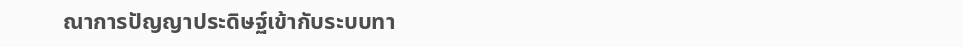ณาการปัญญาประดิษฐ์เข้ากับระบบทา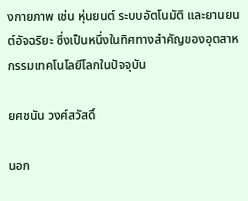งกายภาพ เช่น หุ่นยนต์ ระบบอัตโนมัติ และยานยนต์อัจฉริยะ ซึ่งเป็นหนึ่งในทิศทางสำคัญของอุตสาหกรรมเทคโนโลยีโลกในปัจจุบัน

ยศชนัน วงศ์สวัสดิ์

นอก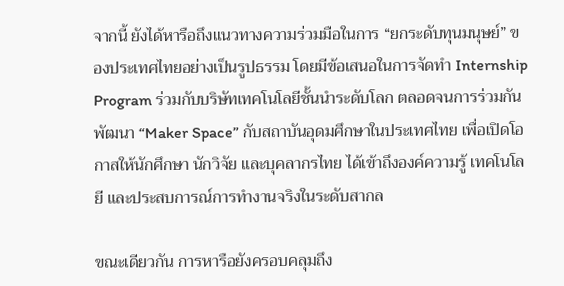จากนี้ ยังได้หารือถึงแนวทางความร่วมมือในการ “ยกระดับทุนมนุษย์” ของประเทศไทยอย่างเป็นรูปธรรม โดยมีข้อเสนอในการจัดทำ Internship Program ร่วมกับบริษัทเทคโนโลยีชั้นนำระดับโลก ตลอดจนการร่วมกันพัฒนา “Maker Space” กับสถาบันอุดมศึกษาในประเทศไทย เพื่อเปิดโอกาสให้นักศึกษา นักวิจัย และบุคลากรไทย ได้เข้าถึงองค์ความรู้ เทคโนโลยี และประสบการณ์การทำงานจริงในระดับสากล

ขณะเดียวกัน การหารือยังครอบคลุมถึง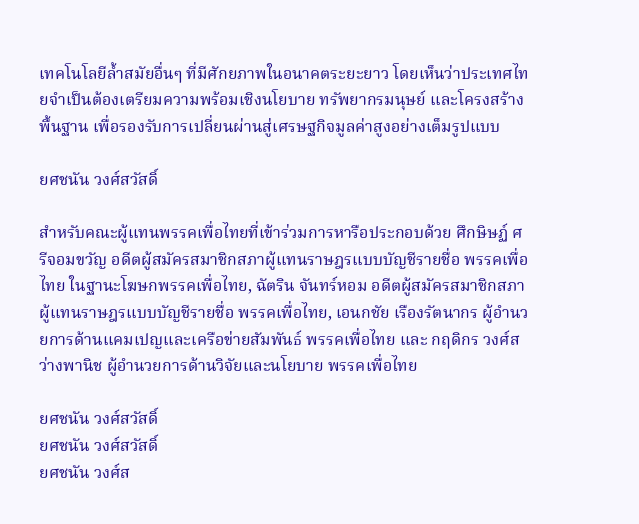เทคโนโลยีล้ำสมัยอื่นๆ ที่มีศักยภาพในอนาคตระยะยาว โดยเห็นว่าประเทศไทยจำเป็นต้องเตรียมความพร้อมเชิงนโยบาย ทรัพยากรมนุษย์ และโครงสร้างพื้นฐาน เพื่อรองรับการเปลี่ยนผ่านสู่เศรษฐกิจมูลค่าสูงอย่างเต็มรูปแบบ

ยศชนัน วงศ์สวัสดิ์

สำหรับคณะผู้แทนพรรคเพื่อไทยที่เข้าร่วมการหารือประกอบด้วย ศึกษิษฏ์ ศรีจอมขวัญ อดีตผู้สมัครสมาชิกสภาผู้แทนราษฎรแบบบัญชีรายชื่อ พรรคเพื่อไทย ในฐานะโฆษกพรรคเพื่อไทย, ฉัตริน จันทร์หอม อดีตผู้สมัครสมาชิกสภาผู้แทนราษฎรแบบบัญชีรายชื่อ พรรคเพื่อไทย, เอนกชัย เรืองรัตนากร ผู้อำนวยการด้านแคมเปญและเครือข่ายสัมพันธ์ พรรคเพื่อไทย และ กฤดิกร วงศ์สว่างพานิช ผู้อำนวยการด้านวิจัยและนโยบาย พรรคเพื่อไทย

ยศชนัน วงศ์สวัสดิ์
ยศชนัน วงศ์สวัสดิ์
ยศชนัน วงศ์ส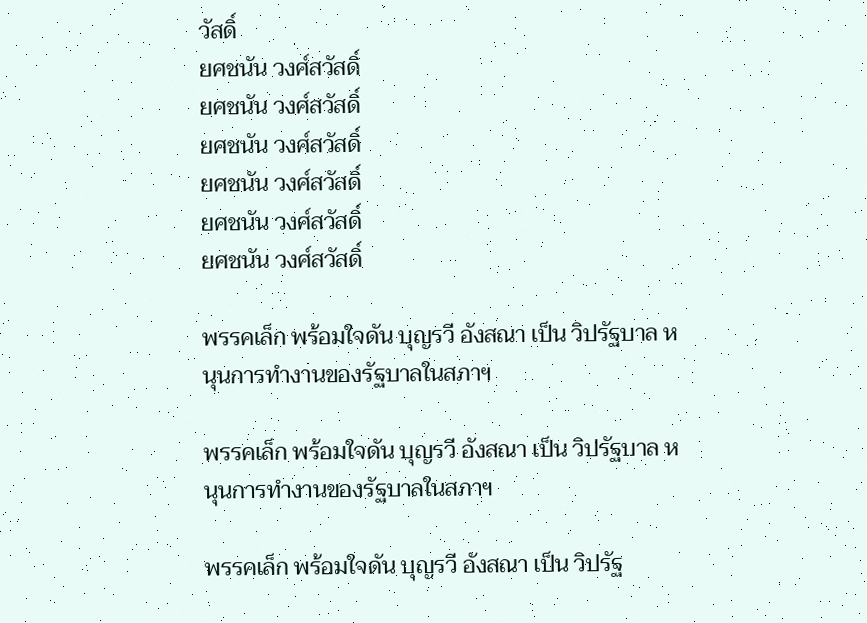วัสดิ์
ยศชนัน วงศ์สวัสดิ์
ยศชนัน วงศ์สวัสดิ์
ยศชนัน วงศ์สวัสดิ์
ยศชนัน วงศ์สวัสดิ์
ยศชนัน วงศ์สวัสดิ์
ยศชนัน วงศ์สวัสดิ์

พรรคเล็ก พร้อมใจดัน บุญรวี อังสณา เป็น วิปรัฐบาล หนุนการทำงานของรัฐบาลในสภาฯ

พรรคเล็ก พร้อมใจดัน บุญรวี อังสณา เป็น วิปรัฐบาล หนุนการทำงานของรัฐบาลในสภาฯ

พรรคเล็ก พร้อมใจดัน บุญรวี อังสณา เป็น วิปรัฐ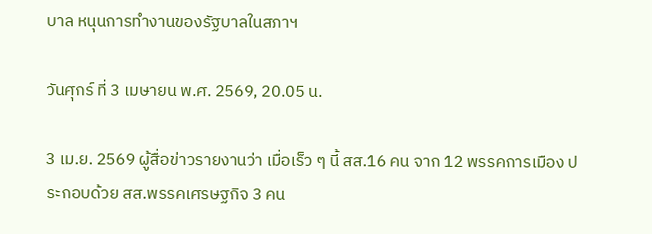บาล หนุนการทำงานของรัฐบาลในสภาฯ

วันศุกร์ ที่ 3 เมษายน พ.ศ. 2569, 20.05 น.

3 เม.ย. 2569 ผู้สื่อข่าวรายงานว่า เมื่อเร็ว ๆ นี้ สส.16 คน จาก 12 พรรคการเมือง ประกอบด้วย สส.พรรคเศรษฐกิจ 3 คน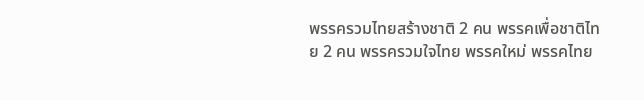พรรครวมไทยสร้างชาติ 2 คน พรรคเพื่อชาติไทย 2 คน พรรครวมใจไทย พรรคใหม่ พรรคไทย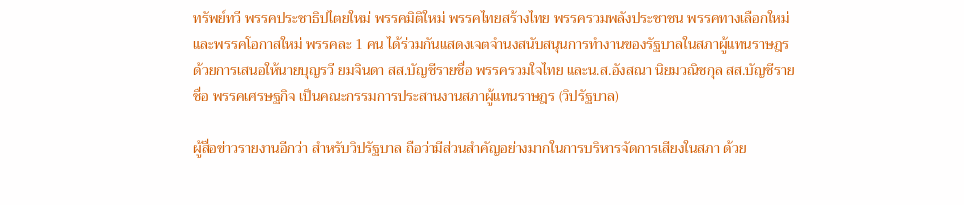ทรัพย์ทวี พรรคประชาธิปไตยใหม่ พรรคมิติใหม่ พรรคไทยสร้างไทย พรรครวมพลังประชาชน พรรคทางเลือกใหม่ และพรรคโอกาสใหม่ พรรคละ 1 คน ได้ร่วมกันแสดงเจตจำนงสนับสนุนการทำงานของรัฐบาลในสภาผู้แทนราษฎร ด้วยการเสนอให้นายบุญรวี ยมจินดา สส.บัญชีรายชื่อ พรรครวมใจไทย และน.ส.อังสณา นิยมวณิชกุล สส.บัญชีรายชื่อ พรรคเศรษฐกิจ เป็นคณะกรรมการประสานงานสภาผู้แทนราษฎร (วิปรัฐบาล)

ผู้สื่อข่าวรายงานอีกว่า สำหรับวิปรัฐบาล ถือว่ามีส่วนสำคัญอย่างมากในการบริหารจัดการเสียงในสภา ด้วย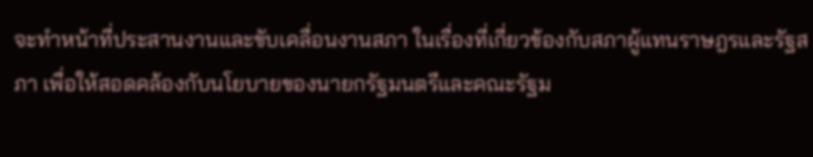จะทำหน้าที่ประสานงานและขับเคลื่อนงานสภา ในเรื่องที่เกี่ยวข้องกับสภาผู้แทนราษฎรและรัฐสภา เพื่อให้สอดคล้องกับนโยบายของนายกรัฐมนตรีและคณะรัฐม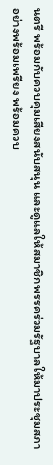นตรี พร้อมกับควบคุมเสียงสนับสนุน และดูแลให้สมาชิกพรรคร่วมรัฐบาลให้มาประชุมสภาอย่างพร้อมเพรียง พร้อมควบ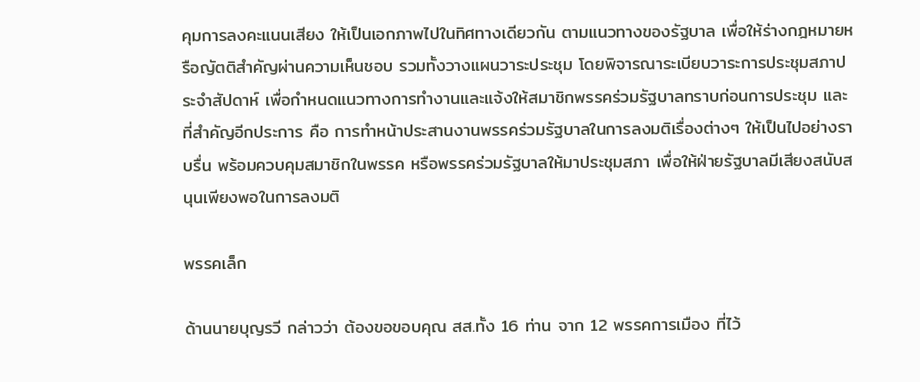คุมการลงคะแนนเสียง ให้เป็นเอกภาพไปในทิศทางเดียวกัน ตามแนวทางของรัฐบาล เพื่อให้ร่างกฎหมายหรือญัตติสำคัญผ่านความเห็นชอบ รวมทั้งวางแผนวาระประชุม โดยพิจารณาระเบียบวาระการประชุมสภาประจำสัปดาห์ เพื่อกำหนดแนวทางการทำงานและแจ้งให้สมาชิกพรรคร่วมรัฐบาลทราบก่อนการประชุม และที่สำคัญอีกประการ คือ การทำหน้าประสานงานพรรคร่วมรัฐบาลในการลงมติเรื่องต่างๆ ให้เป็นไปอย่างราบรื่น พร้อมควบคุมสมาชิกในพรรค หรือพรรคร่วมรัฐบาลให้มาประชุมสภา เพื่อให้ฝ่ายรัฐบาลมีเสียงสนับสนุนเพียงพอในการลงมติ

พรรคเล็ก

ด้านนายบุญรวี กล่าวว่า ต้องขอขอบคุณ สส.ทั้ง 16 ท่าน จาก 12 พรรคการเมือง ที่ไว้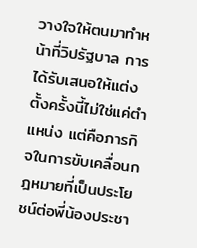วางใจให้ตนมาทำหน้าที่วิปรัฐบาล การได้รับเสนอให้แต่งตั้งครั้งนี้ไม่ใช่แค่ตำแหน่ง แต่คือภารกิจในการขับเคลื่อนกฎหมายที่เป็นประโยชน์ต่อพี่น้องประชา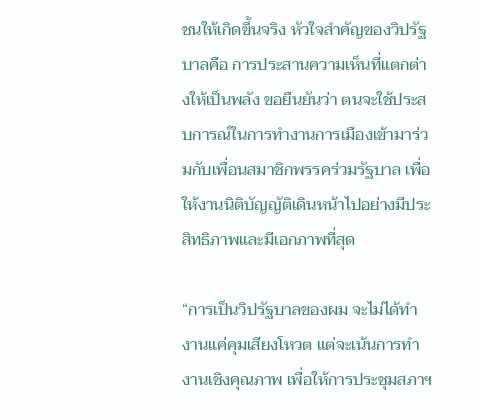ชนให้เกิดขึ้นจริง หัวใจสำคัญของวิปรัฐบาลคือ การประสานความเห็นที่แตกต่างให้เป็นพลัง ขอยืนยันว่า ตนจะใช้ประสบการณ์ในการทำงานการเมืองเข้ามาร่วมกับเพื่อนสมาชิกพรรคร่วมรัฐบาล เพื่อให้งานนิติบัญญัติเดินหน้าไปอย่างมีประสิทธิภาพและมีเอกภาพที่สุด

“การเป็นวิปรัฐบาลของผม จะไม่ได้ทำงานแค่คุมเสียงโหวต แต่จะเน้นการทำงานเชิงคุณภาพ เพื่อให้การประชุมสภาฯ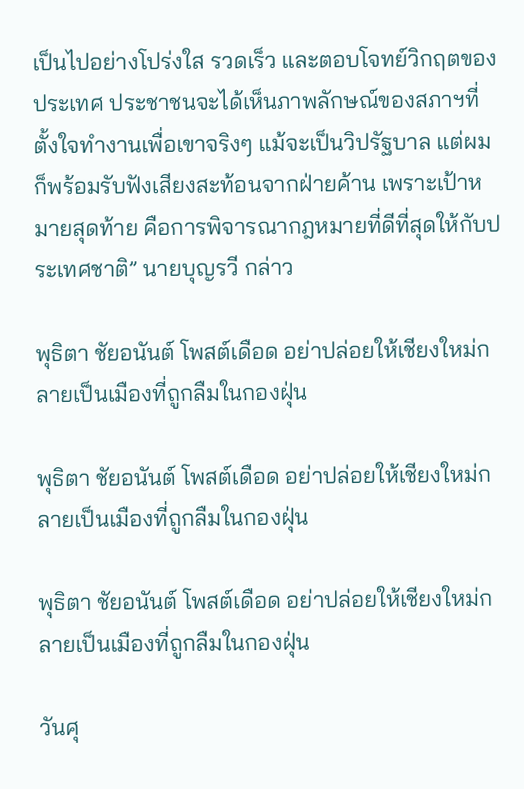เป็นไปอย่างโปร่งใส รวดเร็ว และตอบโจทย์วิกฤตของประเทศ ประชาชนจะได้เห็นภาพลักษณ์ของสภาฯที่ตั้งใจทำงานเพื่อเขาจริงๆ แม้จะเป็นวิปรัฐบาล แต่ผมก็พร้อมรับฟังเสียงสะท้อนจากฝ่ายค้าน เพราะเป้าหมายสุดท้าย คือการพิจารณากฎหมายที่ดีที่สุดให้กับประเทศชาติ” นายบุญรวี กล่าว

พุธิตา ชัยอนันต์ โพสต์เดือด อย่าปล่อยให้เชียงใหม่กลายเป็นเมืองที่ถูกลืมในกองฝุ่น

พุธิตา ชัยอนันต์ โพสต์เดือด อย่าปล่อยให้เชียงใหม่กลายเป็นเมืองที่ถูกลืมในกองฝุ่น

พุธิตา ชัยอนันต์ โพสต์เดือด อย่าปล่อยให้เชียงใหม่กลายเป็นเมืองที่ถูกลืมในกองฝุ่น

วันศุ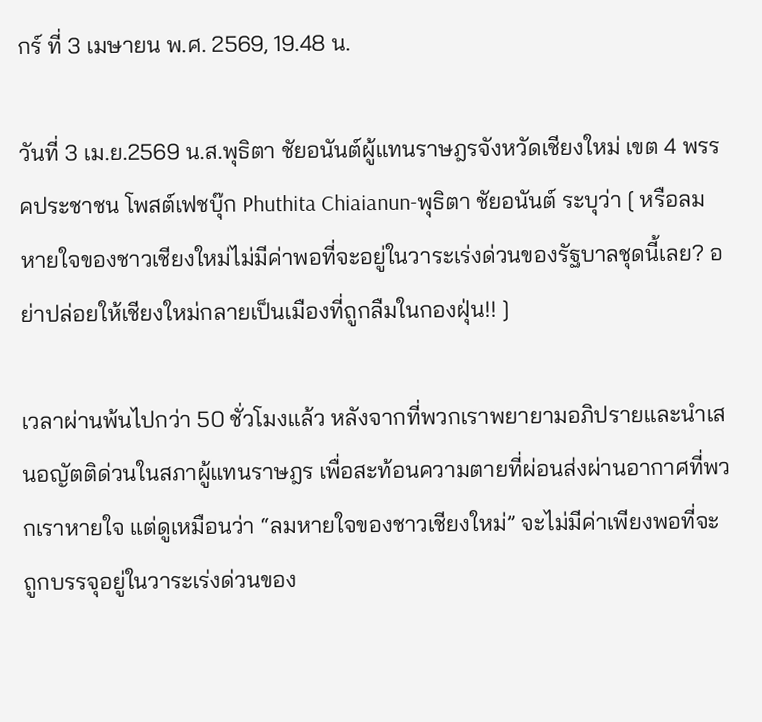กร์ ที่ 3 เมษายน พ.ศ. 2569, 19.48 น.

วันที่ 3 เม.ย.2569 น.ส.พุธิตา ชัยอนันต์ผู้แทนราษฎรจังหวัดเชียงใหม่ เขต 4 พรรคประชาชน โพสต์เฟชบุ๊ก Phuthita Chiaianun-พุธิตา ชัยอนันต์ ระบุว่า [ หรือลมหายใจของชาวเชียงใหม่ไม่มีค่าพอที่จะอยู่ในวาระเร่งด่วนของรัฐบาลชุดนี้เลย? อย่าปล่อยให้เชียงใหม่กลายเป็นเมืองที่ถูกลืมในกองฝุ่น!! ]

เวลาผ่านพ้นไปกว่า 50 ชั่วโมงแล้ว หลังจากที่พวกเราพยายามอภิปรายและนำเสนอญัตติด่วนในสภาผู้แทนราษฎร เพื่อสะท้อนความตายที่ผ่อนส่งผ่านอากาศที่พวกเราหายใจ แต่ดูเหมือนว่า “ลมหายใจของชาวเชียงใหม่” จะไม่มีค่าเพียงพอที่จะถูกบรรจุอยู่ในวาระเร่งด่วนของ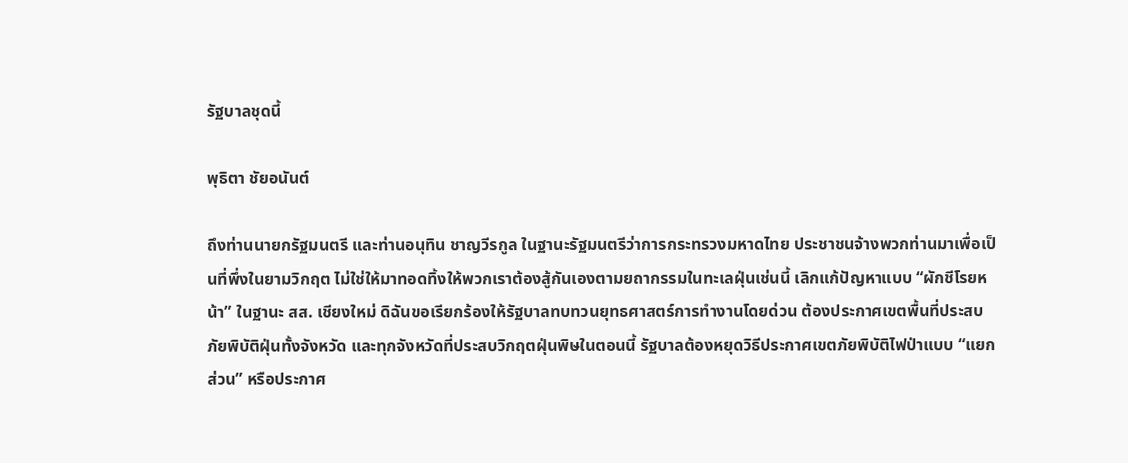รัฐบาลชุดนี้

พุธิตา ชัยอนันต์

ถึงท่านนายกรัฐมนตรี และท่านอนุทิน ชาญวีรกูล ในฐานะรัฐมนตรีว่าการกระทรวงมหาดไทย ประชาชนจ้างพวกท่านมาเพื่อเป็นที่พึ่งในยามวิกฤต ไม่ใช่ให้มาทอดทิ้งให้พวกเราต้องสู้กันเองตามยถากรรมในทะเลฝุ่นเช่นนี้ เลิกแก้ปัญหาแบบ “ผักชีโรยหน้า” ในฐานะ สส. เชียงใหม่ ดิฉันขอเรียกร้องให้รัฐบาลทบทวนยุทธศาสตร์การทำงานโดยด่วน ต้องประกาศเขตพื้นที่ประสบภัยพิบัติฝุ่นทั้งจังหวัด และทุกจังหวัดที่ประสบวิกฤตฝุ่นพิษในตอนนี้ รัฐบาลต้องหยุดวิธีประกาศเขตภัยพิบัติไฟป่าแบบ “แยกส่วน” หรือประกาศ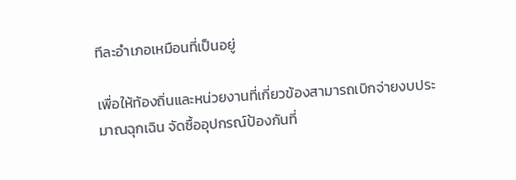ทีละอำเภอเหมือนที่เป็นอยู่

เพื่อให้ท้องถิ่นและหน่วยงานที่เกี่ยวข้องสามารถเบิกจ่ายงบประมาณฉุกเฉิน จัดซื้ออุปกรณ์ป้องกันที่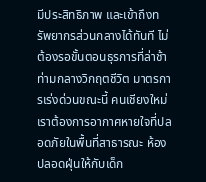มีประสิทธิภาพ และเข้าถึงทรัพยากรส่วนกลางได้ทันที ไม่ต้องรอขั้นตอนธุรการที่ล่าช้าท่ามกลางวิกฤตชีวิต มาตรการเร่งด่วนขณะนี้ คนเชียงใหม่เราต้องการอากาศหายใจที่ปลอดภัยในพื้นที่สาธารณะ ห้องปลอดฝุ่นให้กับเด็ก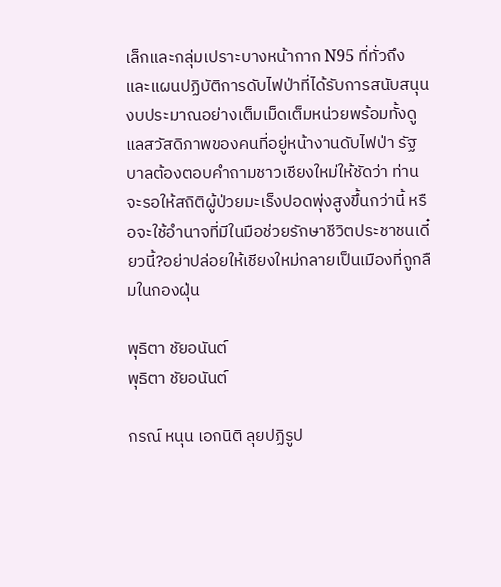เล็กและกลุ่มเปราะบางหน้ากาก N95 ที่ทั่วถึง และแผนปฏิบัติการดับไฟป่าที่ได้รับการสนับสนุนงบประมาณอย่างเต็มเม็ดเต็มหน่วยพร้อมทั้งดูแลสวัสดิภาพของคนที่อยู่หน้างานดับไฟป่า รัฐบาลต้องตอบคำถามชาวเชียงใหม่ให้ชัดว่า ท่านจะรอให้สถิติผู้ป่วยมะเร็งปอดพุ่งสูงขึ้นกว่านี้ หรือจะใช้อำนาจที่มีในมือช่วยรักษาชีวิตประชาชนเดี๋ยวนี้?อย่าปล่อยให้เชียงใหม่กลายเป็นเมืองที่ถูกลืมในกองฝุ่น

พุธิตา ชัยอนันต์
พุธิตา ชัยอนันต์

กรณ์ หนุน เอกนิติ ลุยปฏิรูป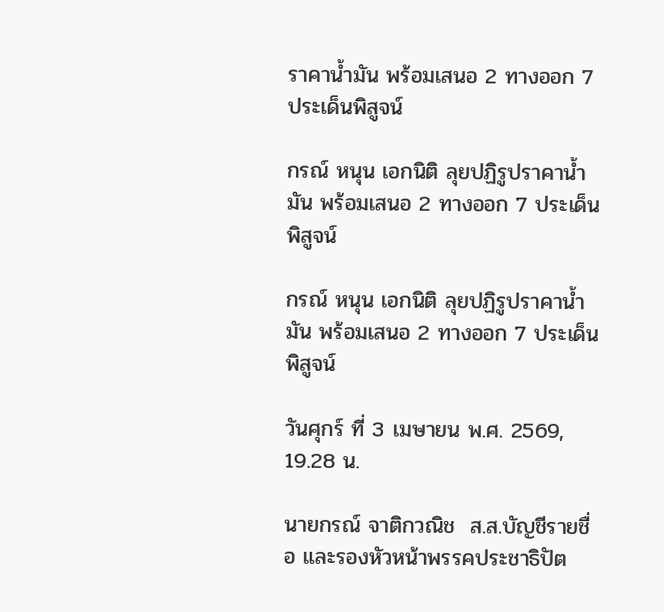ราคาน้ำมัน พร้อมเสนอ 2 ทางออก 7 ประเด็นพิสูจน์

กรณ์ หนุน เอกนิติ ลุยปฏิรูปราคาน้ำมัน พร้อมเสนอ 2 ทางออก 7 ประเด็นพิสูจน์

กรณ์ หนุน เอกนิติ ลุยปฏิรูปราคาน้ำมัน พร้อมเสนอ 2 ทางออก 7 ประเด็นพิสูจน์

วันศุกร์ ที่ 3 เมษายน พ.ศ. 2569, 19.28 น.

นายกรณ์ จาติกวณิช  ส.ส.บัญชีรายชื่อ และรองหัวหน้าพรรคประชาธิปัต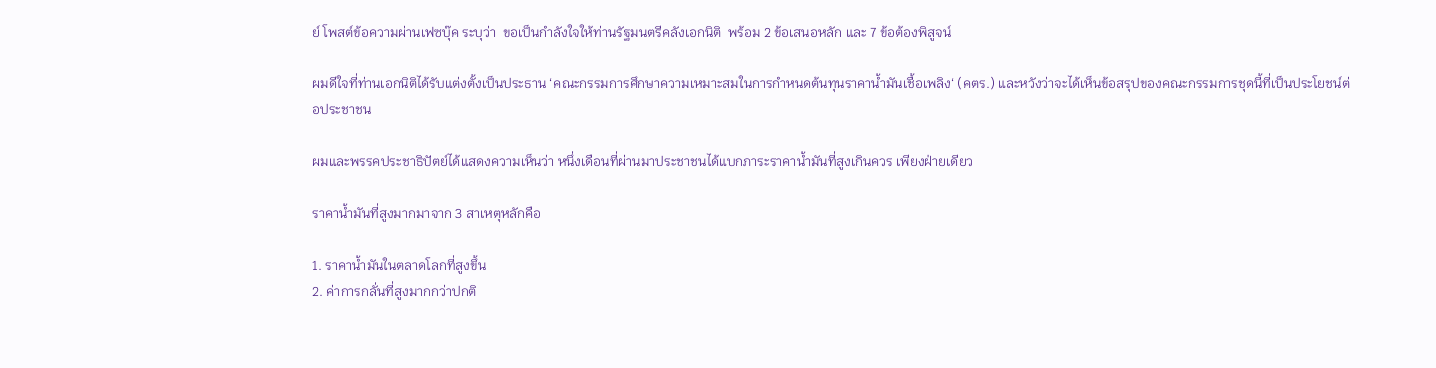ย์ โพสต์ข้อความผ่านเฟซบุ๊ค ระบุว่า  ขอเป็นกำลังใจให้ท่านรัฐมนตรีคลังเอกนิติ  พร้อม 2 ข้อเสนอหลัก และ 7 ข้อต้องพิสูจน์

ผมดีใจที่ท่านเอกนิติได้รับแต่งตั้งเป็นประธาน ‘คณะกรรมการศึกษาความเหมาะสมในการกำหนดต้นทุนราคาน้ำมันเชื้อเพลิง‘ (คตร.) และหวังว่าจะได้เห็นข้อสรุปของคณะกรรมการชุดนี้ที่เป็นประโยชน์ต่อประชาชน

ผมและพรรคประชาธิปัตย์ได้แสดงความเห็นว่า หนึ่งเดือนที่ผ่านมาประชาชนได้แบกภาระราคานํ้ามันที่สูงเกินควร เพียงฝ่ายเดียว

ราคานํ้ามันที่สูงมากมาจาก 3 สาเหตุหลักคือ

1. ราคานํ้ามันในตลาดโลกที่สูงขึ้น
2. ค่าการกลั่นที่สูงมากกว่าปกติ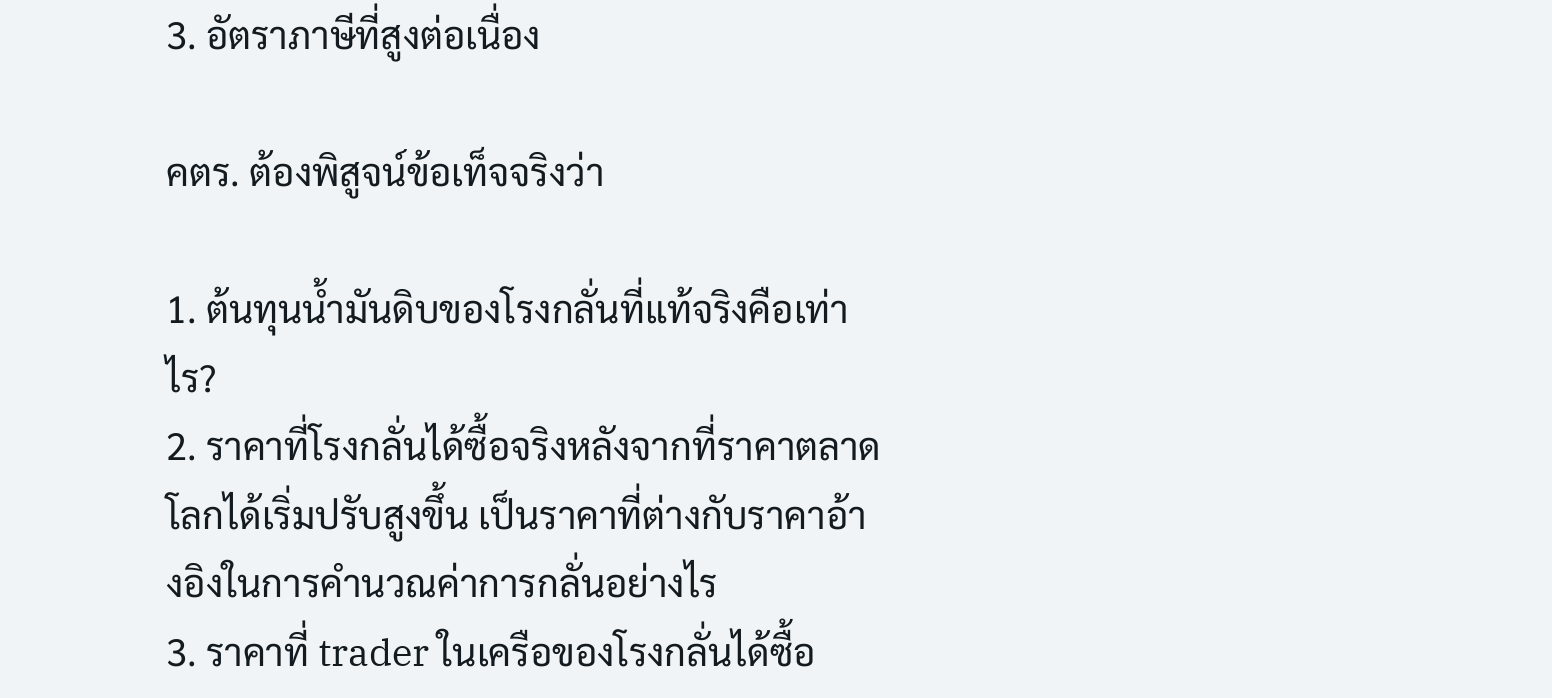3. อัตราภาษีที่สูงต่อเนื่อง

คตร. ต้องพิสูจน์ข้อเท็จจริงว่า

1. ต้นทุนนํ้ามันดิบของโรงกลั่นที่แท้จริงคือเท่าไร?
2. ราคาที่โรงกลั่นได้ซื้อจริงหลังจากที่ราคาตลาดโลกได้เริ่มปรับสูงขึ้น เป็นราคาที่ต่างกับราคาอ้างอิงในการคำนวณค่าการกลั่นอย่างไร
3. ราคาที่ trader ในเครือของโรงกลั่นได้ซื้อ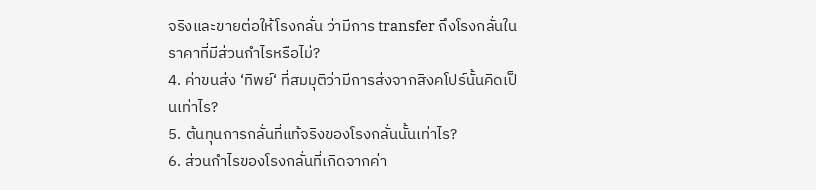จริงและขายต่อให้โรงกลั่น ว่ามีการ transfer ถึงโรงกลั่นในราคาที่มีส่วนกำไรหรือไม่?
4. ค่าขนส่ง ‘ทิพย์‘ ที่สมมุติว่ามีการส่งจากสิงคโปร์นั้นคิดเป็นเท่าไร?
5. ต้นทุนการกลั่นที่แท้จริงของโรงกลั่นนั้นเท่าไร?
6. ส่วนกำไรของโรงกลั่นที่เกิดจากค่า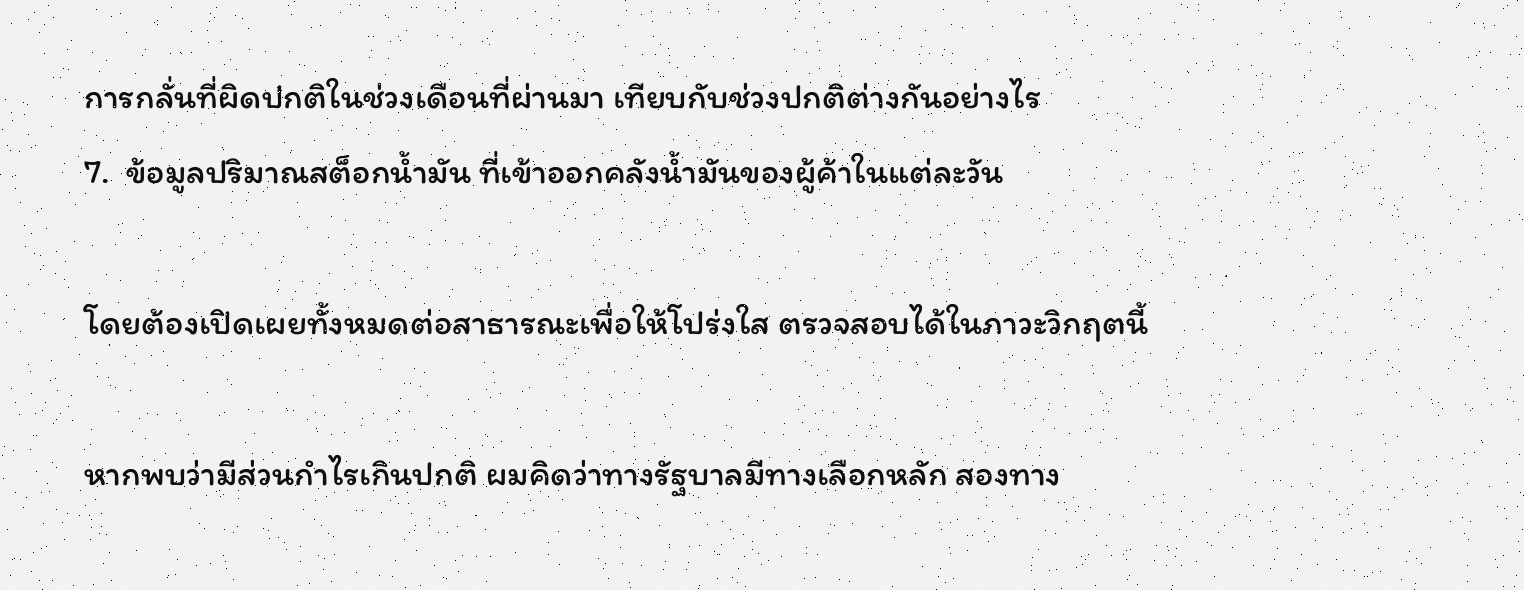การกลั่นที่ผิดปกติในช่วงเดือนที่ผ่านมา เทียบกับช่วงปกติต่างกันอย่างไร
7.  ข้อมูลปริมาณสต็อกน้ำมัน ที่เข้าออกคลังน้ำมันของผู้ค้าในแต่ละวัน

โดยต้องเปิดเผยทั้งหมดต่อสาธารณะเพื่อให้โปร่งใส ตรวจสอบได้ในภาวะวิกฤตนี้

หากพบว่ามีส่วนกำไรเกินปกติ ผมคิดว่าทางรัฐบาลมีทางเลือกหลัก สองทาง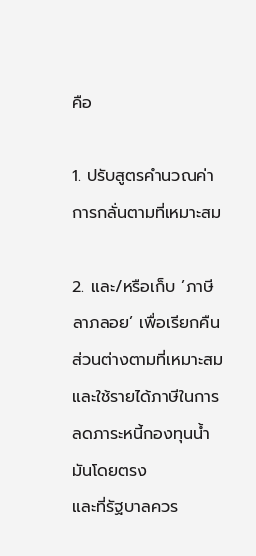คือ

1. ปรับสูตรคำนวณค่าการกลั่นตามที่เหมาะสม

2. และ/หรือเก็บ ’ภาษีลาภลอย’ เพื่อเรียกคืนส่วนต่างตามที่เหมาะสม และใช้รายได้ภาษีในการลดภาระหนี้กองทุนนํ้ามันโดยตรง
และที่รัฐบาลควร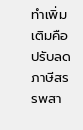ทำเพิ่มเติมคือปรับลดภาษีสรรพสา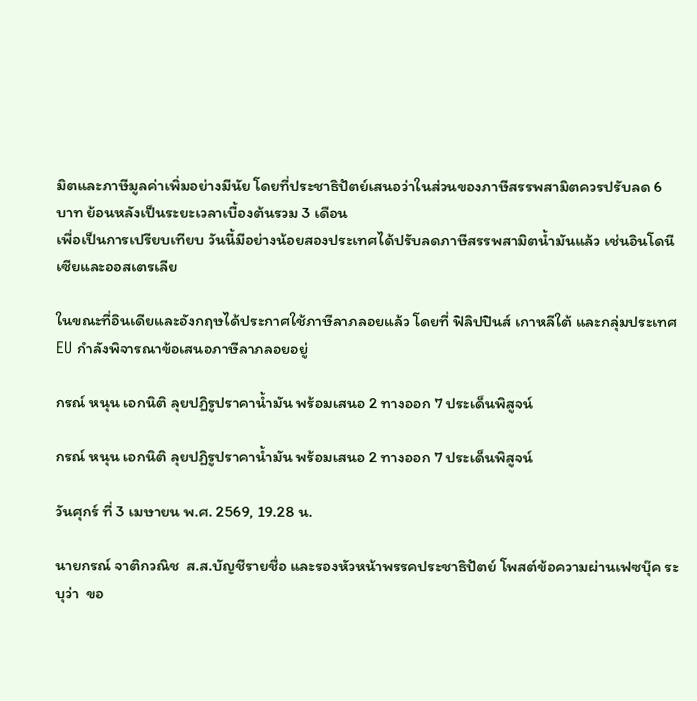มิตและภาษีมูลค่าเพิ่มอย่างมีนัย โดยที่ประชาธิปัตย์เสนอว่าในส่วนของภาษีสรรพสามิตควรปรับลด 6 บาท ย้อนหลังเป็นระยะเวลาเบื้องต้นรวม 3 เดือน
เพื่อเป็นการเปรียบเทียบ วันนี้มีอย่างน้อยสองประเทศได้ปรับลดภาษีสรรพสามิตนํ้ามันแล้ว เช่นอินโดนีเซียและออสเตรเลีย

ในขณะที่อินเดียและอังกฤษได้ประกาศใช้ภาษีลาภลอยแล้ว โดยที่ ฟิลิปปินส์ เกาหลีใต้ และกลุ่มประเทศ EU กำลังพิจารณาข้อเสนอภาษีลาภลอยอยู่

กรณ์ หนุน เอกนิติ ลุยปฏิรูปราคาน้ำมัน พร้อมเสนอ 2 ทางออก 7 ประเด็นพิสูจน์

กรณ์ หนุน เอกนิติ ลุยปฏิรูปราคาน้ำมัน พร้อมเสนอ 2 ทางออก 7 ประเด็นพิสูจน์

วันศุกร์ ที่ 3 เมษายน พ.ศ. 2569, 19.28 น.

นายกรณ์ จาติกวณิช  ส.ส.บัญชีรายชื่อ และรองหัวหน้าพรรคประชาธิปัตย์ โพสต์ข้อความผ่านเฟซบุ๊ค ระบุว่า  ขอ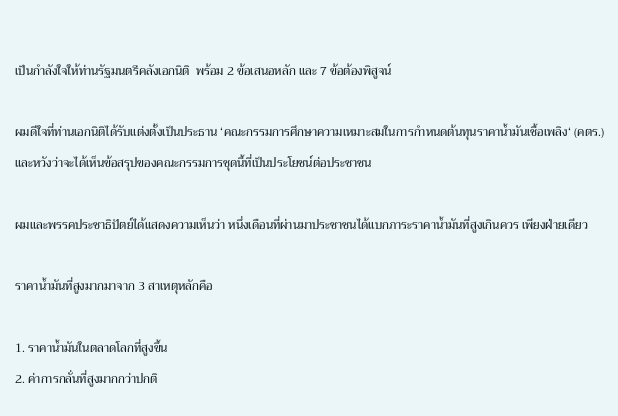เป็นกำลังใจให้ท่านรัฐมนตรีคลังเอกนิติ  พร้อม 2 ข้อเสนอหลัก และ 7 ข้อต้องพิสูจน์

ผมดีใจที่ท่านเอกนิติได้รับแต่งตั้งเป็นประธาน ‘คณะกรรมการศึกษาความเหมาะสมในการกำหนดต้นทุนราคาน้ำมันเชื้อเพลิง‘ (คตร.) และหวังว่าจะได้เห็นข้อสรุปของคณะกรรมการชุดนี้ที่เป็นประโยชน์ต่อประชาชน

ผมและพรรคประชาธิปัตย์ได้แสดงความเห็นว่า หนึ่งเดือนที่ผ่านมาประชาชนได้แบกภาระราคานํ้ามันที่สูงเกินควร เพียงฝ่ายเดียว

ราคานํ้ามันที่สูงมากมาจาก 3 สาเหตุหลักคือ

1. ราคานํ้ามันในตลาดโลกที่สูงขึ้น
2. ค่าการกลั่นที่สูงมากกว่าปกติ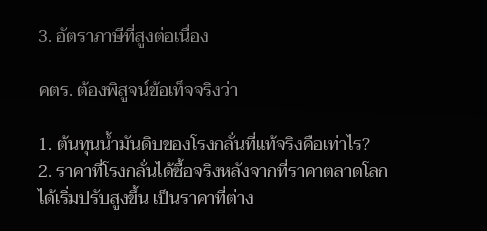3. อัตราภาษีที่สูงต่อเนื่อง

คตร. ต้องพิสูจน์ข้อเท็จจริงว่า

1. ต้นทุนนํ้ามันดิบของโรงกลั่นที่แท้จริงคือเท่าไร?
2. ราคาที่โรงกลั่นได้ซื้อจริงหลังจากที่ราคาตลาดโลกได้เริ่มปรับสูงขึ้น เป็นราคาที่ต่าง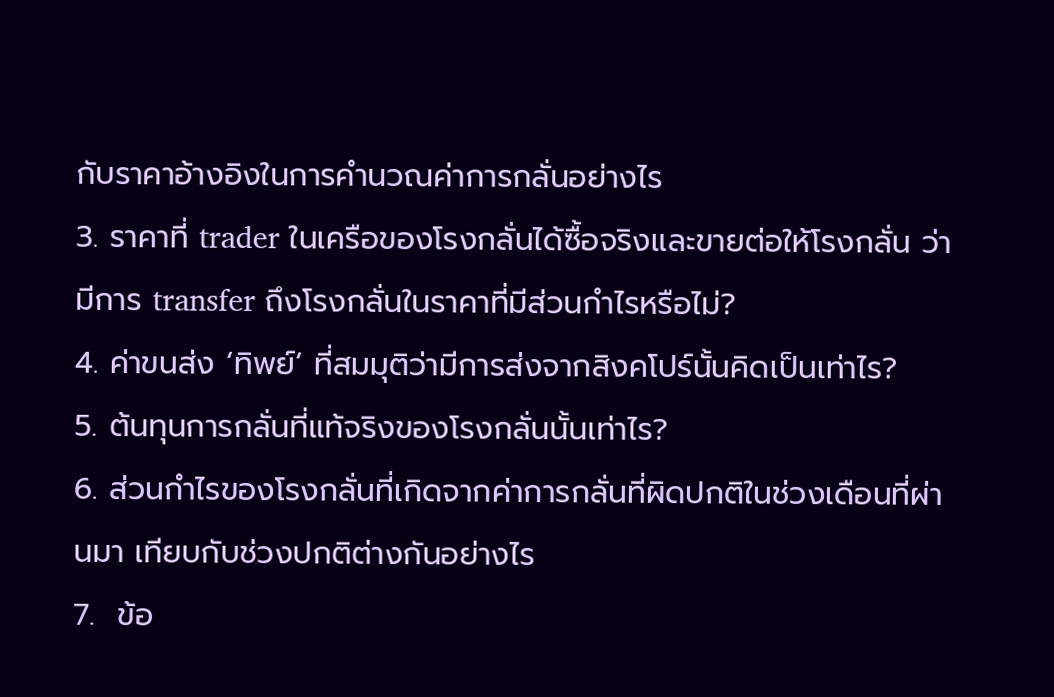กับราคาอ้างอิงในการคำนวณค่าการกลั่นอย่างไร
3. ราคาที่ trader ในเครือของโรงกลั่นได้ซื้อจริงและขายต่อให้โรงกลั่น ว่ามีการ transfer ถึงโรงกลั่นในราคาที่มีส่วนกำไรหรือไม่?
4. ค่าขนส่ง ‘ทิพย์‘ ที่สมมุติว่ามีการส่งจากสิงคโปร์นั้นคิดเป็นเท่าไร?
5. ต้นทุนการกลั่นที่แท้จริงของโรงกลั่นนั้นเท่าไร?
6. ส่วนกำไรของโรงกลั่นที่เกิดจากค่าการกลั่นที่ผิดปกติในช่วงเดือนที่ผ่านมา เทียบกับช่วงปกติต่างกันอย่างไร
7.  ข้อ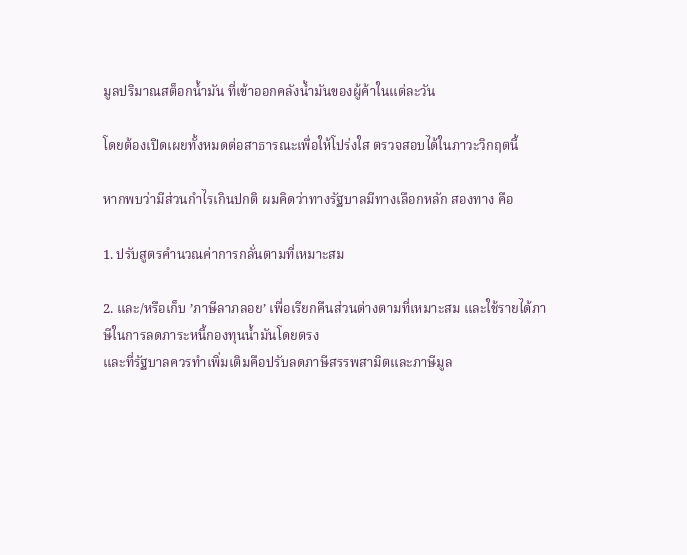มูลปริมาณสต็อกน้ำมัน ที่เข้าออกคลังน้ำมันของผู้ค้าในแต่ละวัน

โดยต้องเปิดเผยทั้งหมดต่อสาธารณะเพื่อให้โปร่งใส ตรวจสอบได้ในภาวะวิกฤตนี้

หากพบว่ามีส่วนกำไรเกินปกติ ผมคิดว่าทางรัฐบาลมีทางเลือกหลัก สองทาง คือ

1. ปรับสูตรคำนวณค่าการกลั่นตามที่เหมาะสม

2. และ/หรือเก็บ ’ภาษีลาภลอย’ เพื่อเรียกคืนส่วนต่างตามที่เหมาะสม และใช้รายได้ภาษีในการลดภาระหนี้กองทุนนํ้ามันโดยตรง
และที่รัฐบาลควรทำเพิ่มเติมคือปรับลดภาษีสรรพสามิตและภาษีมูล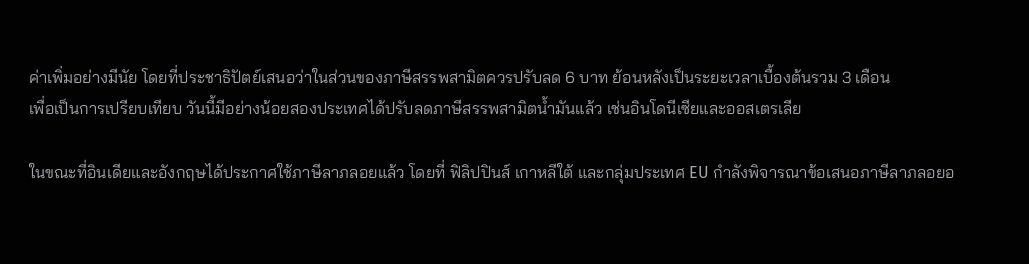ค่าเพิ่มอย่างมีนัย โดยที่ประชาธิปัตย์เสนอว่าในส่วนของภาษีสรรพสามิตควรปรับลด 6 บาท ย้อนหลังเป็นระยะเวลาเบื้องต้นรวม 3 เดือน
เพื่อเป็นการเปรียบเทียบ วันนี้มีอย่างน้อยสองประเทศได้ปรับลดภาษีสรรพสามิตนํ้ามันแล้ว เช่นอินโดนีเซียและออสเตรเลีย

ในขณะที่อินเดียและอังกฤษได้ประกาศใช้ภาษีลาภลอยแล้ว โดยที่ ฟิลิปปินส์ เกาหลีใต้ และกลุ่มประเทศ EU กำลังพิจารณาข้อเสนอภาษีลาภลอยอ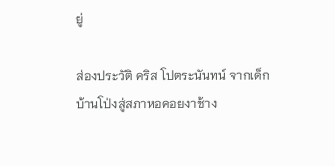ยู่

ส่องประวัติ คริส โปตระนันทน์ จากเด็กบ้านโป่งสู่สภาหอคอยงาช้าง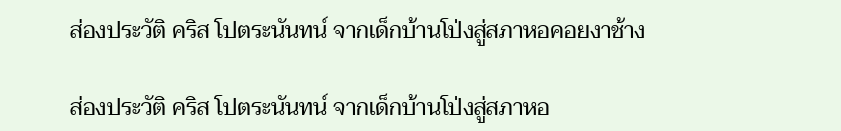ส่องประวัติ คริส โปตระนันทน์ จากเด็กบ้านโป่งสู่สภาหอคอยงาช้าง

ส่องประวัติ คริส โปตระนันทน์ จากเด็กบ้านโป่งสู่สภาหอ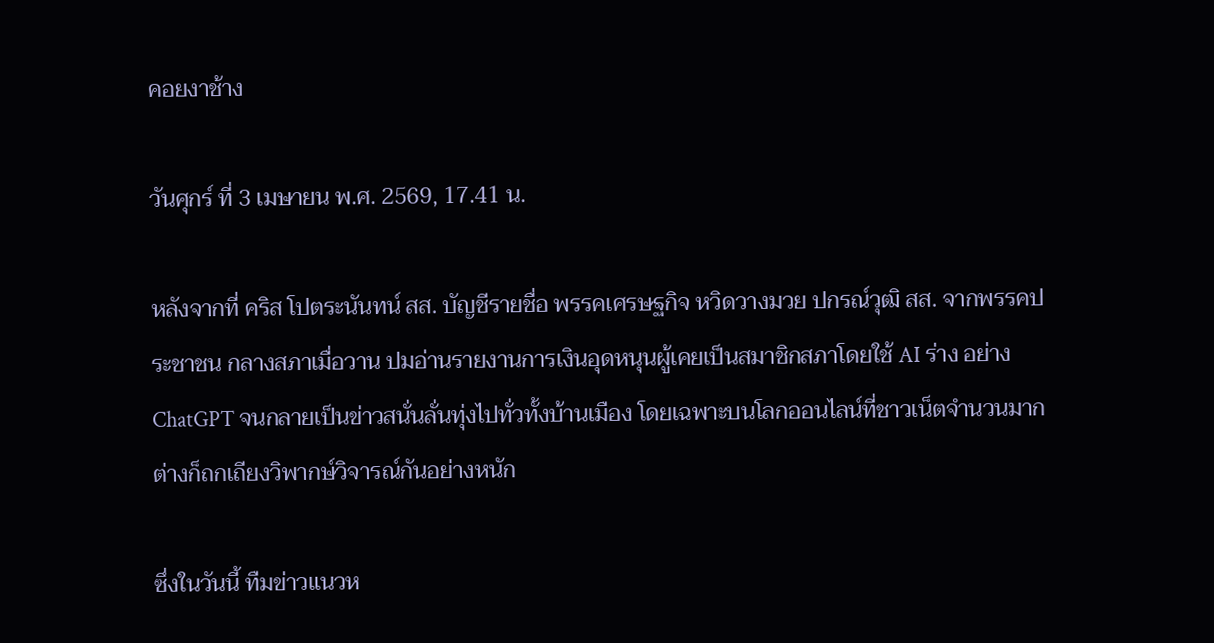คอยงาช้าง

วันศุกร์ ที่ 3 เมษายน พ.ศ. 2569, 17.41 น.

หลังจากที่ คริส โปตระนันทน์ สส. บัญชีรายชื่อ พรรคเศรษฐกิจ หวิดวางมวย ปกรณ์วุฒิ สส. จากพรรคประชาชน กลางสภาเมื่อวาน ปมอ่านรายงานการเงินอุดหนุนผู้เคยเป็นสมาชิกสภาโดยใช้ AI ร่าง อย่าง ChatGPT จนกลายเป็นข่าวสนั่นลั่นทุ่งไปทั่วทั้งบ้านเมือง โดยเฉพาะบนโลกออนไลน์ที่ชาวเน็ตจำนวนมากต่างก็ถกเถียงวิพากษ์วิจารณ์กันอย่างหนัก

ซึ่งในวันนี้ ทืมข่าวแนวห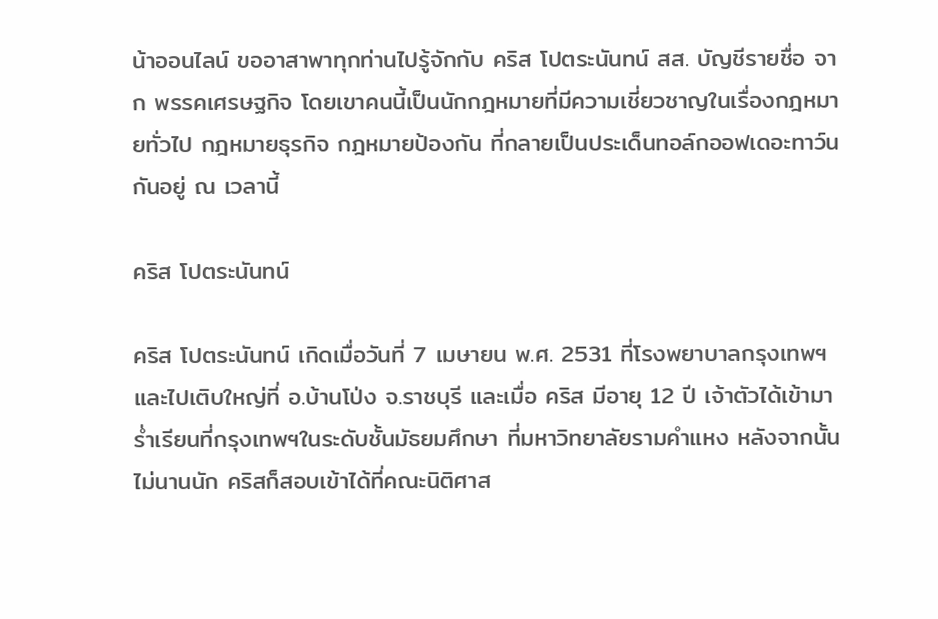น้าออนไลน์ ขออาสาพาทุกท่านไปรู้จักกับ คริส โปตระนันทน์ สส. บัญชีรายชื่อ จาก พรรคเศรษฐกิจ โดยเขาคนนี้เป็นนักกฎหมายที่มีความเชี่ยวชาญในเรื่องกฎหมายทั่วไป กฎหมายธุรกิจ กฎหมายป้องกัน ที่กลายเป็นประเด็นทอล์กออฟเดอะทาว์นกันอยู่ ณ เวลานี้

คริส โปตระนันทน์

คริส โปตระนันทน์ เกิดเมื่อวันที่ 7 เมษายน พ.ศ. 2531 ที่โรงพยาบาลกรุงเทพฯ และไปเติบใหญ่ที่ อ.บ้านโป่ง จ.ราชบุรี และเมื่อ คริส มีอายุ 12 ปี เจ้าตัวได้เข้ามาร่ำเรียนที่กรุงเทพฯในระดับชั้นมัธยมศึกษา ที่มหาวิทยาลัยรามคำแหง หลังจากนั้นไม่นานนัก คริสก็สอบเข้าได้ที่คณะนิติศาส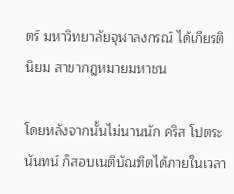ตร์ มหาวิทยาลัยจุฬาลงกรณ์ ได้เกียรตินิยม สาขากฎหมายมหาชน

โดยหลังจากนั้นไม่นานนัก คริส โปตระนันทน์ ก็สอบเนติบัณฑิตได้ภายในเวลา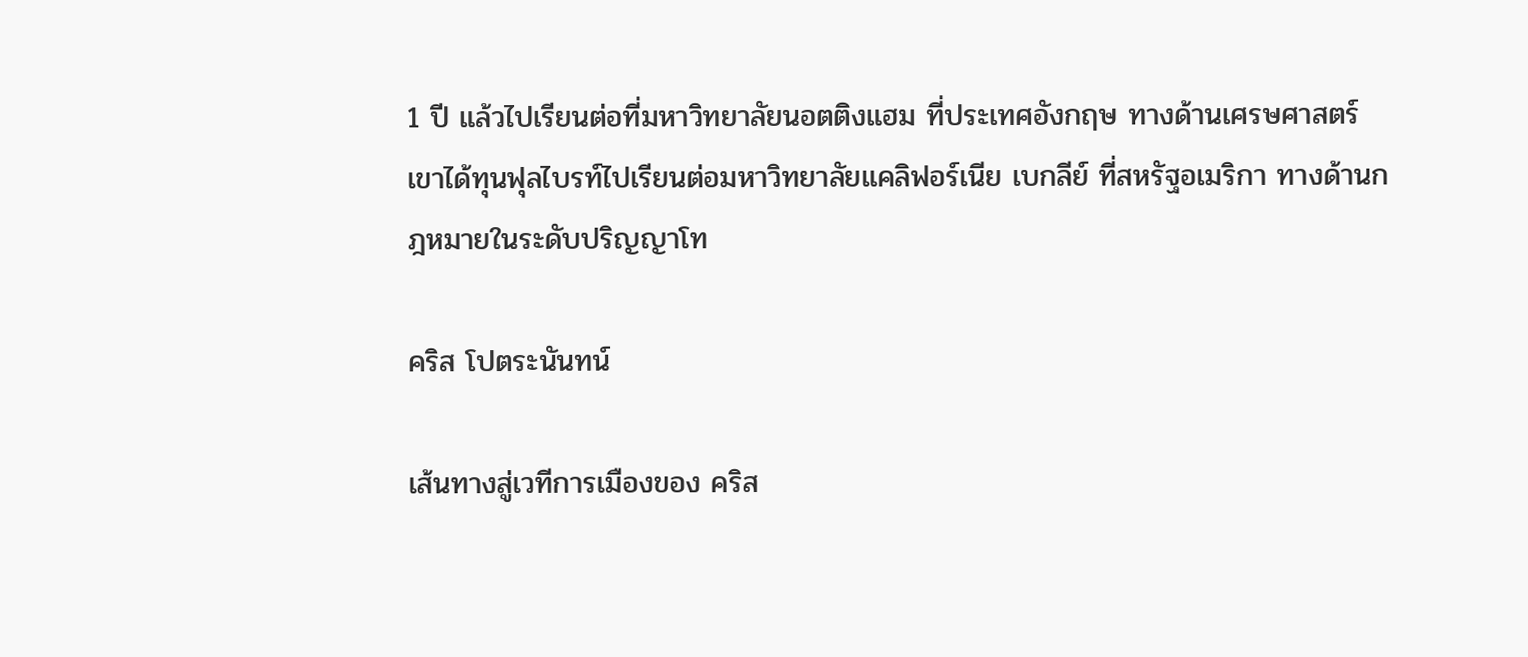1 ปี แล้วไปเรียนต่อที่มหาวิทยาลัยนอตติงแฮม ที่ประเทศอังกฤษ ทางด้านเศรษศาสตร์ เขาได้ทุนฟุลไบรท์ไปเรียนต่อมหาวิทยาลัยแคลิฟอร์เนีย เบกลีย์ ที่สหรัฐอเมริกา ทางด้านกฎหมายในระดับปริญญาโท

คริส โปตระนันทน์

เส้นทางสู่เวทีการเมืองของ คริส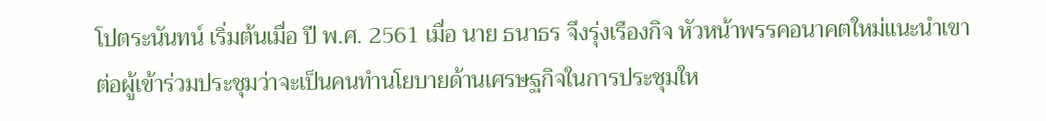โปตระนันทน์ เริ่มต้นเมื่อ ปี พ.ศ. 2561 เมื่อ นาย ธนาธร จึงรุ่งเรืองกิจ หัวหน้าพรรคอนาคตใหม่แนะนำเขา ต่อผู้เข้าร่วมประชุมว่าจะเป็นคนทำนโยบายด้านเศรษฐกิจในการประชุมให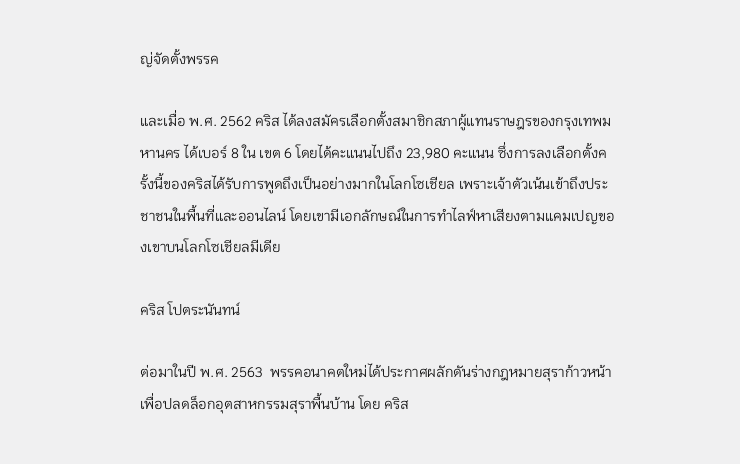ญ่จัดตั้งพรรค

และเมื่อ พ.ศ. 2562 คริส ได้ลงสมัครเลือกตั้งสมาชิกสภาผู้แทนราษฎรของกรุงเทพมหานคร ได้เบอร์ 8 ใน เขต 6 โดยได้คะแนนไปถึง 23,980 คะแนน ซึ่งการลงเลือกตั้งครั้งนี้ของคริสได้รับการพูดถึงเป็นอย่างมากในโลกโซเชียล เพราะเจ้าตัวเน้นเข้าถึงประชาชนในพื้นที่และออนไลน์ โดยเขามีเอกลักษณ์ในการทำไลฟ์หาเสียงตามแคมเปญของเขาบนโลกโซเชียลมีเดีย

คริส โปตระนันทน์

ต่อมาในปี พ.ศ. 2563  พรรคอนาคตใหม่ได้ประกาศผลักดันร่างกฎหมายสุราก้าวหน้า เพื่อปลดล็อกอุตสาหกรรมสุราพื้นบ้าน โดย คริส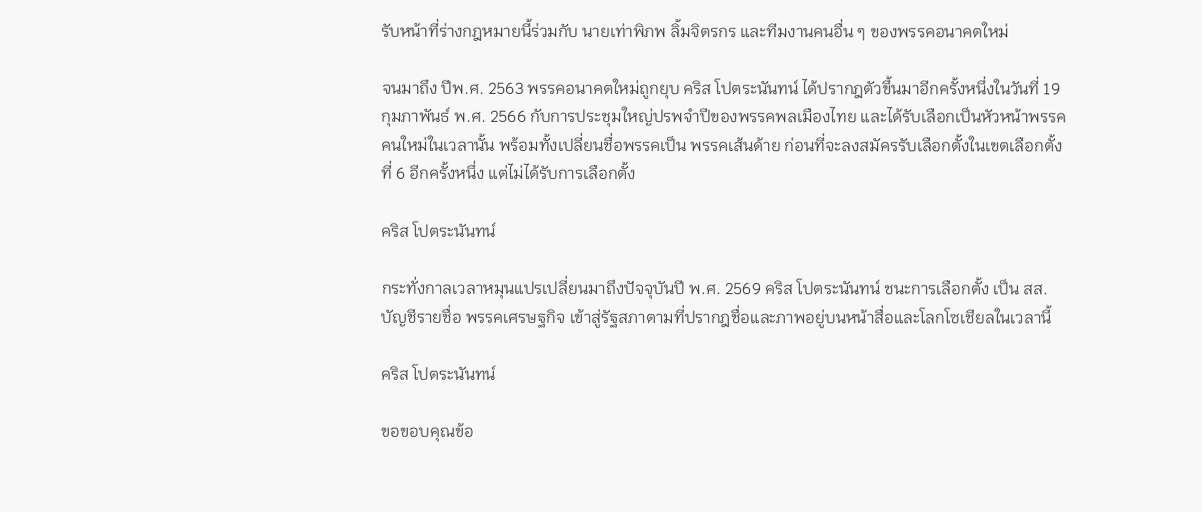รับหน้าที่ร่างกฎหมายนี้ร่วมกับ นายเท่าพิภพ ลิ้มจิตรกร และทีมงานคนอื่น ๆ ของพรรคอนาคตใหม่

จนมาถึง ปีพ.ศ. 2563 พรรคอนาคตใหม่ถูกยุบ คริส โปตระนันทน์ ได้ปรากฎตัวขึ้นมาอีกครั้งหนึ่งในวันที่ 19 กุมภาพันธ์ พ.ศ. 2566 กับการประชุมใหญ่ปรพจำปีของพรรคพลเมืองไทย และได้รับเลือกเป็นหัวหน้าพรรคคนใหม่ในเวลานั้น พร้อมทั้งเปลี่ยนชื่อพรรคเป็น พรรคเส้นด้าย ก่อนที่จะลงสมัครรับเลือกตั้งในเขตเลือกตั้งที่ 6 อีกครั้งหนึ่ง แต่ไม่ได้รับการเลือกตั้ง

คริส โปตระนันทน์

กระทั่งกาลเวลาหมุนแปรเปลี่ยนมาถึงปัจจุบันปี พ.ศ. 2569 คริส โปตระนันทน์ ชนะการเลือกตั้ง เป็น สส.บัญชีรายชื่อ พรรคเศรษฐกิจ เข้าสู่รัฐสภาตามที่ปรากฎชื่อและภาพอยู่บนหน้าสื่อและโลกโซเชียลในเวลานี้

คริส โปตระนันทน์

ขอขอบคุณข้อ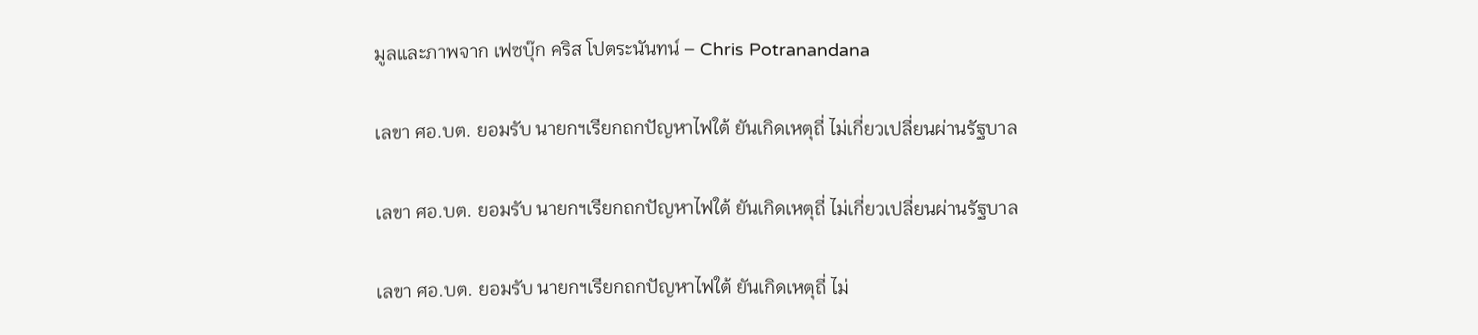มูลและภาพจาก เฟซบุ๊ก คริส โปตระนันทน์ – Chris Potranandana

เลขา ศอ.บต. ยอมรับ นายกฯเรียกถกปัญหาไฟใต้ ยันเกิดเหตุถี่ ไม่เกี่ยวเปลี่ยนผ่านรัฐบาล

เลขา ศอ.บต. ยอมรับ นายกฯเรียกถกปัญหาไฟใต้ ยันเกิดเหตุถี่ ไม่เกี่ยวเปลี่ยนผ่านรัฐบาล

เลขา ศอ.บต. ยอมรับ นายกฯเรียกถกปัญหาไฟใต้ ยันเกิดเหตุถี่ ไม่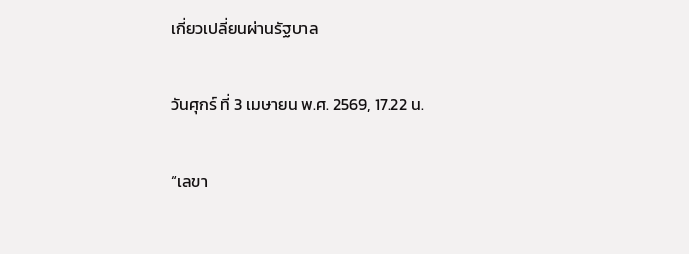เกี่ยวเปลี่ยนผ่านรัฐบาล

วันศุกร์ ที่ 3 เมษายน พ.ศ. 2569, 17.22 น.

“เลขา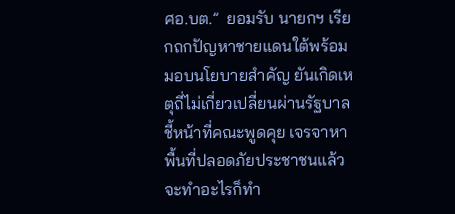ศอ.บต.”  ยอมรับ นายกฯ เรียกถกปัญหาชายแดนใต้พร้อมมอบนโยบายสำคัญ ยันเกิดเหตุถี่ไม่เกี่ยวเปลี่ยนผ่านรัฐบาล ชี้หน้าที่คณะพูดคุย เจรจาหาพื้นที่ปลอดภัยประชาชนแล้วจะทำอะไรก็ทำ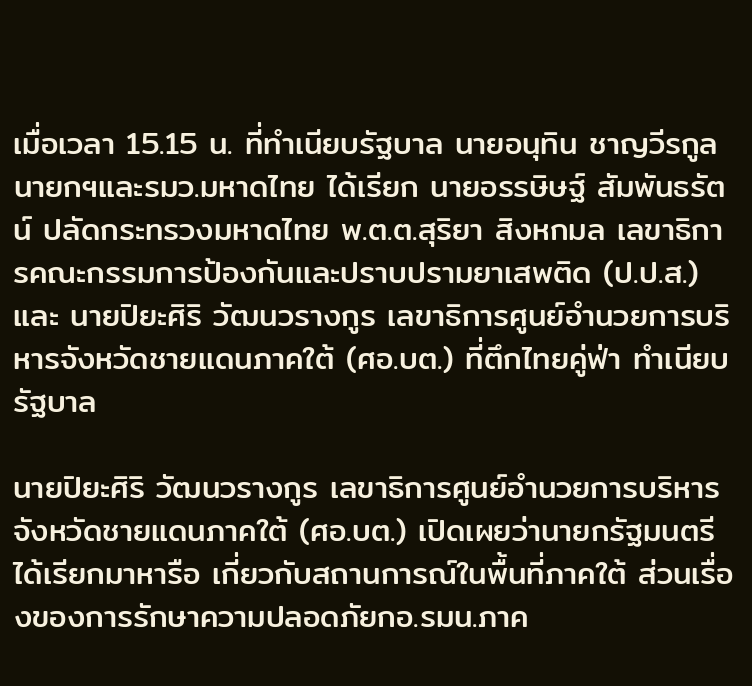เมื่อเวลา 15.15 น. ที่ทำเนียบรัฐบาล นายอนุทิน ชาญวีรกูล นายกฯและรมว.มหาดไทย ได้เรียก นายอรรษิษฐ์ สัมพันธรัตน์ ปลัดกระทรวงมหาดไทย พ.ต.ต.สุริยา สิงหกมล เลขาธิการคณะกรรมการป้องกันและปราบปรามยาเสพติด (ป.ป.ส.) และ นายปิยะศิริ วัฒนวรางกูร เลขาธิการศูนย์อำนวยการบริหารจังหวัดชายแดนภาคใต้ (ศอ.บต.) ที่ตึกไทยคู่ฟ่า ทำเนียบรัฐบาล

นายปิยะศิริ วัฒนวรางกูร เลขาธิการศูนย์อำนวยการบริหารจังหวัดชายแดนภาคใต้ (ศอ.บต.) เปิดเผยว่านายกรัฐมนตรีได้เรียกมาหารือ เกี่ยวกับสถานการณ์ในพื้นที่ภาคใต้ ส่วนเรื่องของการรักษาความปลอดภัยกอ.รมน.ภาค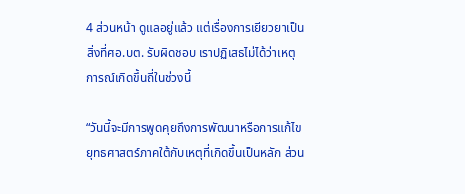4 ส่วนหน้า ดูแลอยู่แล้ว แต่เรื่องการเยียวยาเป็นสิ่งที่ศอ.บต. รับผิดชอบ เราปฏิเสธไม่ได้ว่าเหตุการณ์เกิดขึ้นถี่ในช่วงนี้

“วันนี้จะมีการพูดคุยถึงการพัฒนาหรือการแก้ไขยุทธศาสตร์ภาคใต้กับเหตุที่เกิดขึ้นเป็นหลัก ส่วน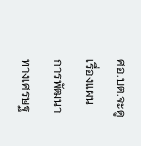ศอ.บต.จะดูเรื่องแผนการพัฒนาทางเศรษฐ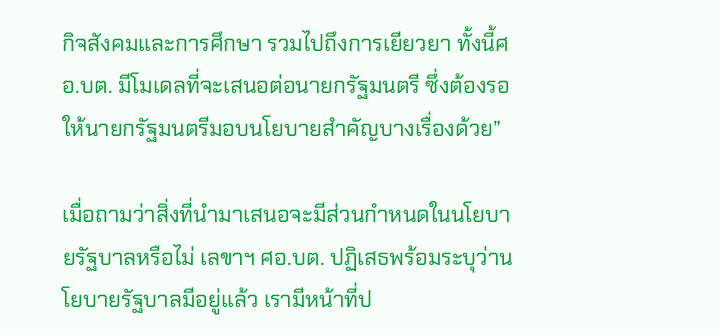กิจสังคมและการศึกษา รวมไปถึงการเยียวยา ทั้งนี้ศอ.บต. มีโมเดลที่จะเสนอต่อนายกรัฐมนตรี ซึ่งต้องรอให้นายกรัฐมนตรีมอบนโยบายสำคัญบางเรื่องด้วย”

เมื่อถามว่าสิ่งที่นำมาเสนอจะมีส่วนกำหนดในนโยบายรัฐบาลหรือไม่ เลขาฯ ศอ.บต. ปฏิเสธพร้อมระบุว่านโยบายรัฐบาลมีอยู่แล้ว เรามีหน้าที่ป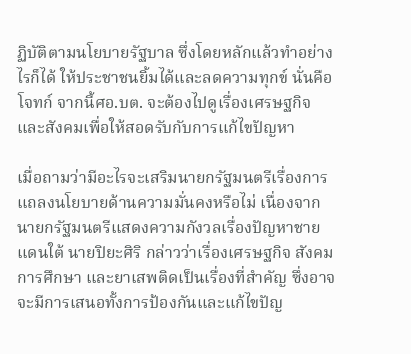ฏิบัติตามนโยบายรัฐบาล ซึ่งโดยหลักแล้วทำอย่างไรก็ได้ ให้ประชาชนยิ้มได้และลดความทุกข์ นั่นคือโจทก์ จากนี้ศอ.บต. จะต้องไปดูเรื่องเศรษฐกิจและสังคมเพื่อให้สอดรับกับการแก้ไขปัญหา

เมื่อถามว่ามีอะไรจะเสริมนายกรัฐมนตรีเรื่องการแถลงนโยบายด้านความมั่นคงหรือไม่ เนื่องจากนายกรัฐมนตรีแสดงความกังวลเรื่องปัญหาชายแดนใต้ นายปิยะศิริ กล่าวว่าเรื่องเศรษฐกิจ สังคม การศึกษา และยาเสพติดเป็นเรื่องที่สำคัญ ซึ่งอาจจะมีการเสนอทั้งการป้องกันและแก้ไขปัญ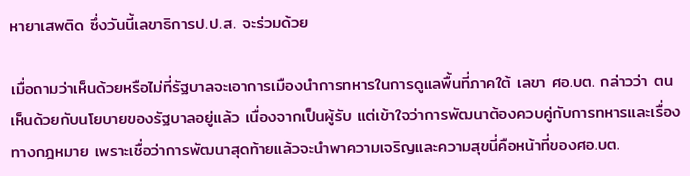หายาเสพติด ซึ่งวันนี้เลขาธิการป.ป.ส. จะร่วมด้วย

เมื่อถามว่าเห็นด้วยหรือไม่ที่รัฐบาลจะเอาการเมืองนำการทหารในการดูแลพื้นที่ภาคใต้ เลขา ศอ.บต. กล่าวว่า ตนเห็นด้วยกับนโยบายของรัฐบาลอยู่แล้ว เนื่องจากเป็นผู้รับ แต่เข้าใจว่าการพัฒนาต้องควบคู่กับการทหารและเรื่องทางกฎหมาย เพราะเชื่อว่าการพัฒนาสุดท้ายแล้วจะนำพาความเจริญและความสุขนี่คือหน้าที่ของศอ.บต.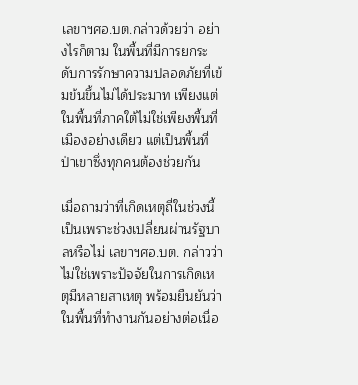เลขาฯศอ.บต.กล่าวด้วยว่า อย่างไรก็ตาม ในพื้นที่มีการยกระดับการรักษาความปลอดภัยที่เข้มข้นขึ้นไม่ได้ประมาท เพียงแต่ในพื้นที่ภาคใต้ไม่ใช่เพียงพื้นที่เมืองอย่างเดียว แต่เป็นพื้นที่ป่าเขาซึ่งทุกคนต้องช่วยกัน

เมื่อถามว่าที่เกิดเหตุถี่ในช่วงนี้เป็นเพราะช่วงเปลี่ยนผ่านรัฐบาลหรือไม่ เลขาฯศอ.บต. กล่าวว่าไม่ใช่เพราะปัจจัยในการเกิดเหตุมีหลายสาเหตุ พร้อมยืนยันว่าในพื้นที่ทำงานกันอย่างต่อเนื่อ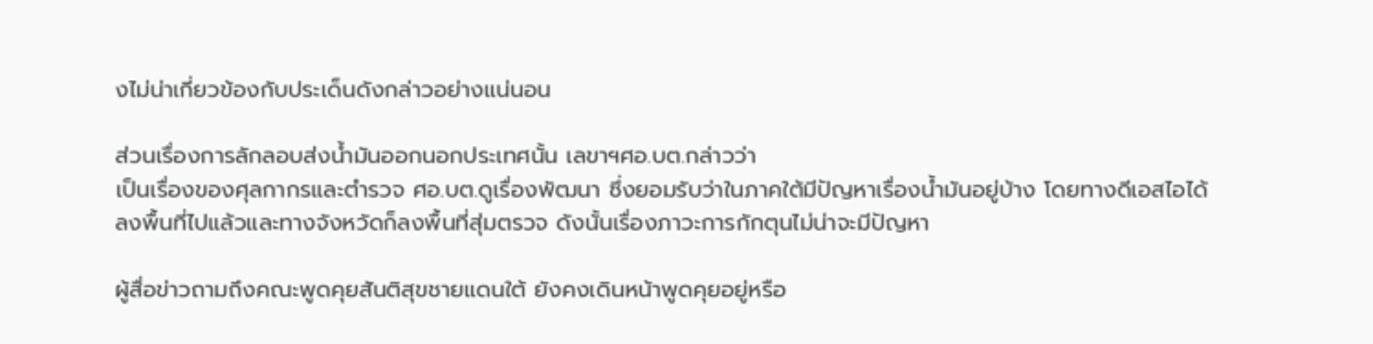งไม่น่าเกี่ยวข้องกับประเด็นดังกล่าวอย่างแน่นอน

ส่วนเรื่องการลักลอบส่งน้ำมันออกนอกประเทศนั้น เลขาฯศอ.บต.กล่าวว่า
เป็นเรื่องของศุลกากรและตำรวจ ศอ.บต.ดูเรื่องพัฒนา ซึ่งยอมรับว่าในภาคใต้มีปัญหาเรื่องน้ำมันอยู่บ้าง โดยทางดีเอสไอได้ลงพื้นที่ไปแล้วและทางจังหวัดก็ลงพื้นที่สุ่มตรวจ ดังนั้นเรื่องภาวะการกักตุนไม่น่าจะมีปัญหา

ผู้สื่อข่าวถามถึงคณะพูดคุยสันติสุขชายแดนใต้ ยังคงเดินหน้าพูดคุยอยู่หรือ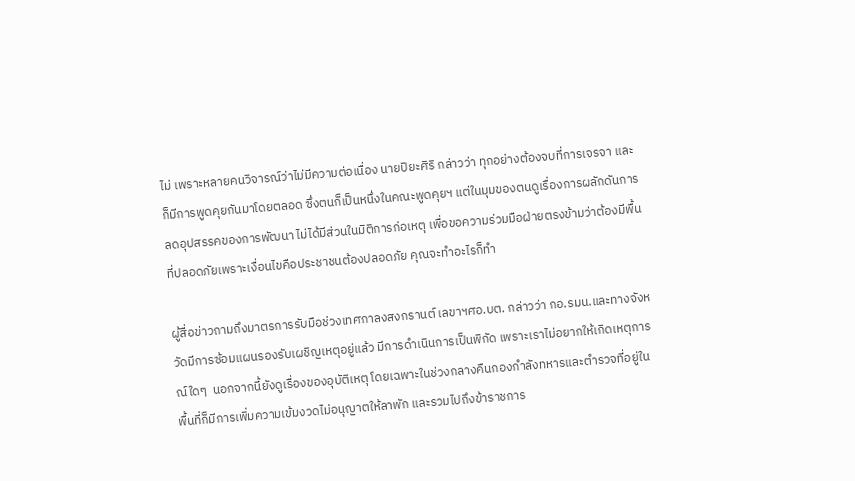ไม่ เพราะหลายคนวิจารณ์ว่าไม่มีความต่อเนื่อง นายปิยะศิริ กล่าวว่า ทุกอย่างต้องจบที่การเจรจา และก็มีการพูดคุยกันมาโดยตลอด ซึ่งตนก็เป็นหนึ่งในคณะพูดคุยฯ แต่ในมุมของตนดูเรื่องการผลักดันการลดอุปสรรคของการพัฒนา ไม่ได้มีส่วนในมิติการก่อเหตุ เพื่อขอความร่วมมือฝ่ายตรงข้ามว่าต้องมีพื้นที่ปลอดภัยเพราะเงื่อนไขคือประชาชนต้องปลอดภัย คุณจะทำอะไรก็ทำ

ผู้สื่อข่าวถามถึงมาตรการรับมือช่วงเทศกาลงสงกรานต์ เลขาฯศอ.บต. กล่าวว่า กอ.รมน.และทางจังหวัดมีการซ้อมแผนรองรับเผชิญเหตุอยู่แล้ว มีการดำเนินการเป็นพิกัด เพราะเราไม่อยากให้เกิดเหตุการณ์ใดๆ  นอกจากนี้ยังดูเรื่องของอุบัติเหตุ โดยเฉพาะในช่วงกลางคืนกองกำลังทหารและตำรวจที่อยู่ในพื้นที่ก็มีการเพิ่มความเข้มงวดไม่อนุญาตให้ลาพัก และรวมไปถึงข้าราชการ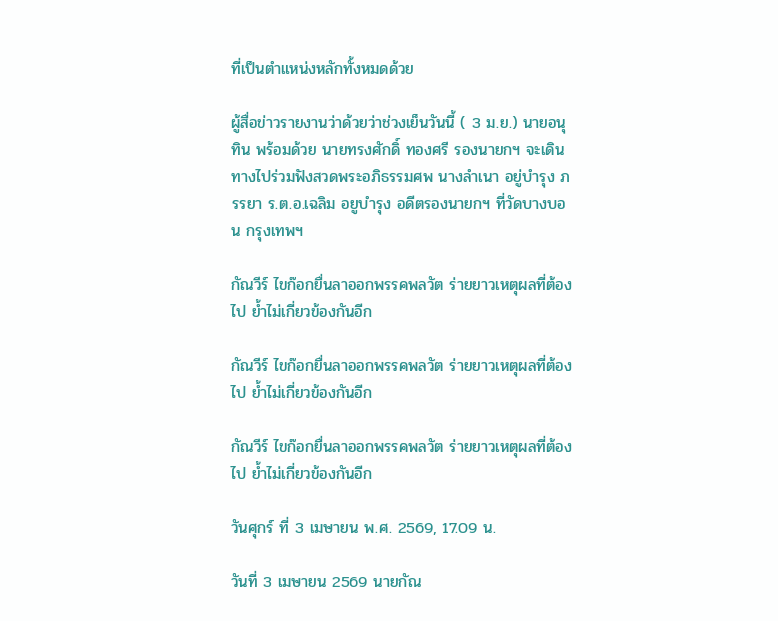ที่เป็นตำแหน่งหลักทั้งหมดด้วย

ผู้สื่อข่าวรายงานว่าด้วยว่าช่วงเย็นวันนี้ ( 3 ม.ย.) นายอนุทิน พร้อมด้วย นายทรงศักดิ์ ทองศรี รองนายกฯ จะเดินทางไปร่วมฟังสวดพระอภิธรรมศพ นางลำเนา อยู่บำรุง ภรรยา ร.ต.อ.เฉลิม อยูบำรุง อดีตรองนายกฯ ที่วัดบางบอน กรุงเทพฯ

กัณวีร์ ไขก๊อกยื่นลาออกพรรคพลวัต ร่ายยาวเหตุผลที่ต้องไป ย้ำไม่เกี่ยวข้องกันอีก

กัณวีร์ ไขก๊อกยื่นลาออกพรรคพลวัต ร่ายยาวเหตุผลที่ต้องไป ย้ำไม่เกี่ยวข้องกันอีก

กัณวีร์ ไขก๊อกยื่นลาออกพรรคพลวัต ร่ายยาวเหตุผลที่ต้องไป ย้ำไม่เกี่ยวข้องกันอีก

วันศุกร์ ที่ 3 เมษายน พ.ศ. 2569, 17.09 น.

วันที่ 3 เมษายน 2569 นายกัณ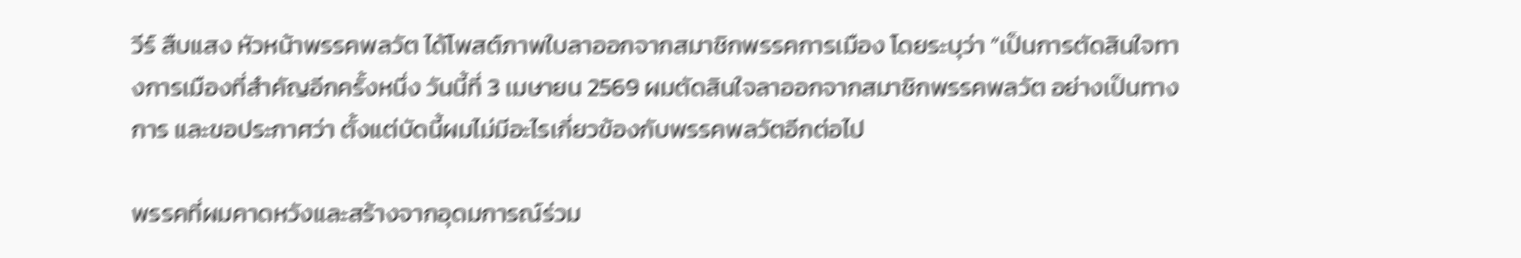วีร์ สืบแสง หัวหน้าพรรคพลวัต ได้โพสต์ภาพใบลาออกจากสมาชิกพรรคการเมือง โดยระบุว่า “เป็นการตัดสินใจทางการเมืองที่สำคัญอีกครั้งหนึ่ง วันนี้ที่ 3 เมษายน 2569 ผมตัดสินใจลาออกจากสมาชิกพรรคพลวัต อย่างเป็นทางการ และขอประกาศว่า ตั้งแต่บัดนี้ผมไม่มีอะไรเกี่ยวข้องกับพรรคพลวัตอีกต่อไป

พรรคที่ผมคาดหวังและสร้างจากอุดมการณ์ร่วม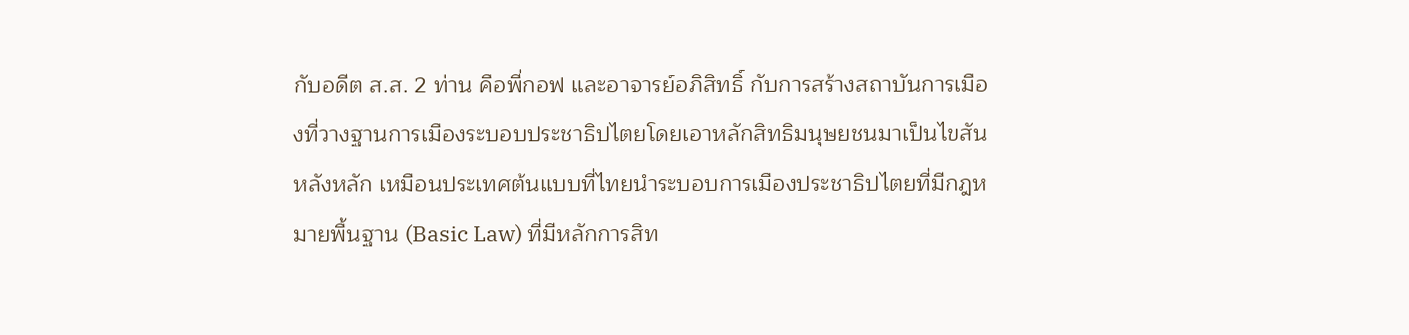กับอดีต ส.ส. 2 ท่าน คือพี่กอฟ และอาจารย์อภิสิทธิ์ กับการสร้างสถาบันการเมืองที่วางฐานการเมืองระบอบประชาธิปไตยโดยเอาหลักสิทธิมนุษยชนมาเป็นไขสันหลังหลัก เหมือนประเทศต้นแบบที่ไทยนำระบอบการเมืองประชาธิปไตยที่มีกฎหมายพื้นฐาน (Basic Law) ที่มีหลักการสิท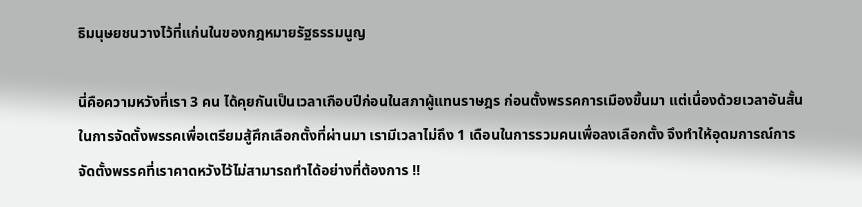ธิมนุษยชนวางไว้ที่แก่นในของกฎหมายรัฐธรรมนูญ

นี่คือความหวังที่เรา 3 คน ได้คุยกันเป็นเวลาเกือบปีก่อนในสภาผู้แทนราษฎร ก่อนตั้งพรรคการเมืองขึ้นมา แต่เนื่องด้วยเวลาอันสั้นในการจัดตั้งพรรคเพื่อเตรียมสู้ศึกเลือกตั้งที่ผ่านมา เรามีเวลาไม่ถึง 1 เดือนในการรวมคนเพื่อลงเลือกตั้ง จึงทำให้อุดมการณ์การจัดตั้งพรรคที่เราคาดหวังไว้ไม่สามารถทำได้อย่างที่ต้องการ !!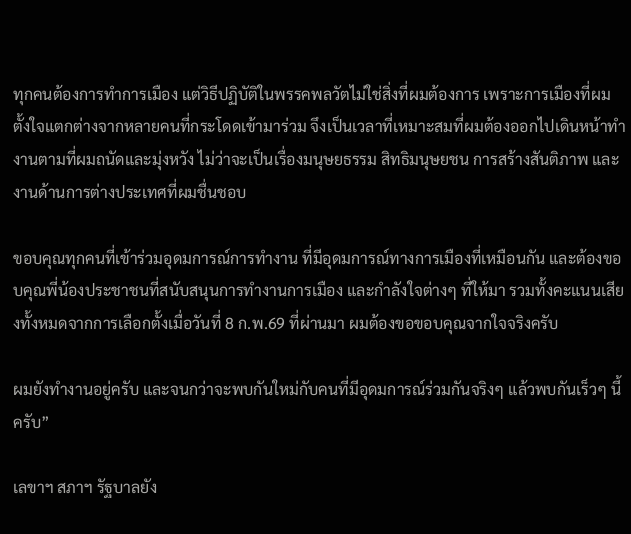ทุกคนต้องการทำการเมือง แต่วิธีปฏิบัติในพรรคพลวัตไม่ใช่สิ่งที่ผมต้องการ เพราะการเมืองที่ผมตั้งใจแตกต่างจากหลายคนที่กระโดดเข้ามาร่วม จึงเป็นเวลาที่เหมาะสมที่ผมต้องออกไปเดินหน้าทำงานตามที่ผมถนัดและมุ่งหวัง ไม่ว่าจะเป็นเรื่องมนุษยธรรม สิทธิมนุษยชน การสร้างสันติภาพ และงานด้านการต่างประเทศที่ผมชื่นชอบ

ขอบคุณทุกคนที่เข้าร่วมอุดมการณ์การทำงาน ที่มีอุดมการณ์ทางการเมืองที่เหมือนกัน และต้องขอบคุณพี่น้องประชาชนที่สนับสนุนการทำงานการเมือง และกำลังใจต่างๆ ที่ให้มา รวมทั้งคะแนนเสียงทั้งหมดจากการเลือกตั้งเมื่อวันที่ 8 ก.พ.69 ที่ผ่านมา ผมต้องขอขอบคุณจากใจจริงครับ

ผมยังทำงานอยู่ครับ และจนกว่าจะพบกันใหม่กับคนที่มีอุดมการณ์ร่วมกันจริงๆ แล้วพบกันเร็วๆ นี้ครับ”

เลขาฯ สภาฯ รัฐบาลยัง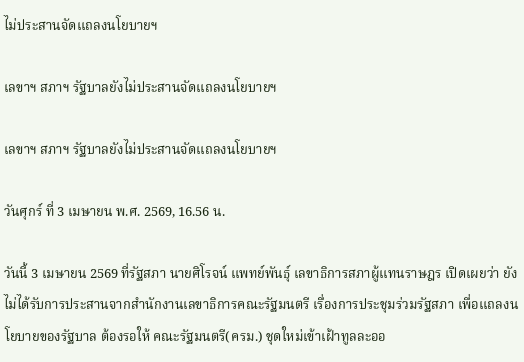ไม่ประสานจัดแถลงนโยบายฯ

เลขาฯ สภาฯ รัฐบาลยังไม่ประสานจัดแถลงนโยบายฯ

เลขาฯ สภาฯ รัฐบาลยังไม่ประสานจัดแถลงนโยบายฯ

วันศุกร์ ที่ 3 เมษายน พ.ศ. 2569, 16.56 น.

วันนี้ 3 เมษายน 2569 ที่รัฐสภา นายศิโรจน์ แพทย์พันธุ์ เลขาธิการสภาผู้แทนราษฎร เปิดเผยว่า ยังไม่ได้รับการประสานจากสำนักงานเลขาธิการคณะรัฐมนตรี เรื่องการประชุมร่วมรัฐสภา เพื่อแถลงนโยบายของรัฐบาล ต้องรอให้ คณะรัฐมนตรี(ครม.) ชุดใหม่เข้าเฝ้าทูลละออ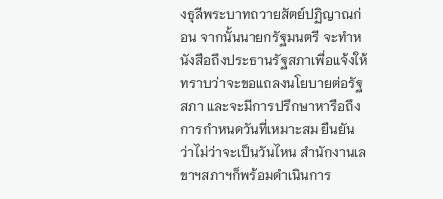งธุลีพระบาทถวายสัตย์ปฏิญาณก่อน จากนั้นนายกรัฐมนตรี จะทำหนังสือถึงประธานรัฐสภาเพื่อแจ้งให้ทราบว่าจะขอแถลงนโยบายต่อรัฐสภา และจะมีการปรึกษาหารือถึงการกำหนดวันที่เหมาะสม ยืนยันว่าไม่ว่าจะเป็นวันไหน สำนักงานเลขาฯสภาฯก็พร้อมดำเนินการ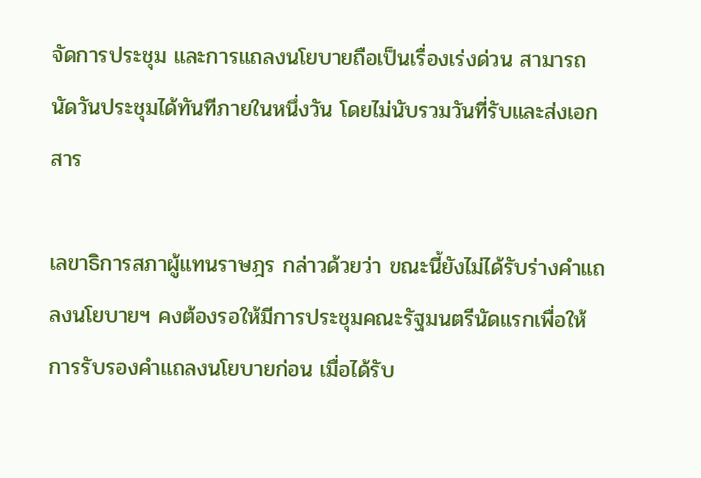จัดการประชุม และการแถลงนโยบายถือเป็นเรื่องเร่งด่วน สามารถนัดวันประชุมได้ทันทีภายในหนึ่งวัน โดยไม่นับรวมวันที่รับและส่งเอกสาร

เลขาธิการสภาผู้แทนราษฎร กล่าวด้วยว่า ขณะนี้ยังไม่ได้รับร่างคำแถลงนโยบายฯ คงต้องรอให้มีการประชุมคณะรัฐมนตรีนัดแรกเพื่อให้การรับรองคำแถลงนโยบายก่อน เมื่อได้รับ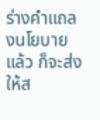ร่างคำแถลงนโยบายแล้ว ก็จะส่งให้ส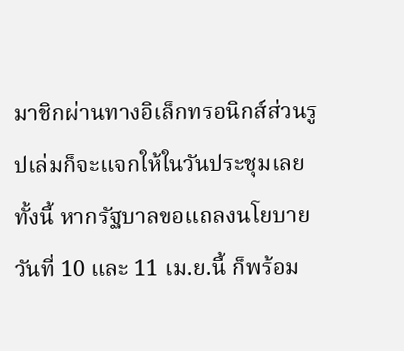มาชิกผ่านทางอิเล็กทรอนิกส์ส่วนรูปเล่มก็จะแจกให้ในวันประชุมเลย ทั้งนี้ หากรัฐบาลขอแถลงนโยบาย วันที่ 10 และ 11 เม.ย.นี้ ก็พร้อม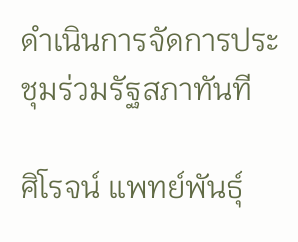ดำเนินการจัดการประชุมร่วมรัฐสภาทันที

ศิโรจน์ แพทย์พันธุ์